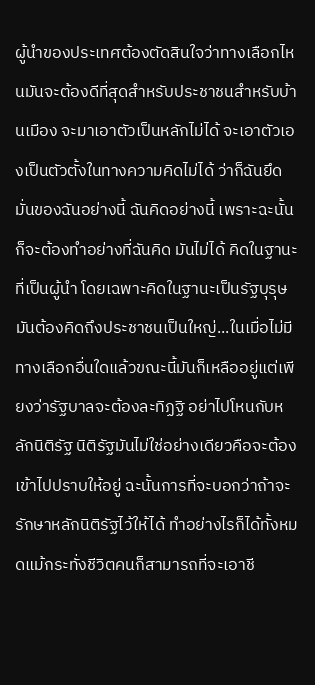ผู้นำของประเทศต้องตัดสินใจว่าทางเลือกไหนมันจะต้องดีที่สุดสำหรับประชาชนสำหรับบ้านเมือง จะมาเอาตัวเป็นหลักไม่ได้ จะเอาตัวเองเป็นตัวตั้งในทางความคิดไม่ได้ ว่าก็ฉันยึดมั่นของฉันอย่างนี้ ฉันคิดอย่างนี้ เพราะฉะนั้นก็จะต้องทำอย่างที่ฉันคิด มันไม่ได้ คิดในฐานะที่เป็นผู้นำ โดยเฉพาะคิดในฐานะเป็นรัฐบุรุษ มันต้องคิดถึงประชาชนเป็นใหญ่...ในเมื่อไม่มีทางเลือกอื่นใดแล้วขณะนี้มันก็เหลืออยู่แต่เพียงว่ารัฐบาลจะต้องละทิฏฐิ อย่าไปโหนกับหลักนิติรัฐ นิติรัฐมันไม่ใช่อย่างเดียวคือจะต้องเข้าไปปราบให้อยู่ ฉะนั้นการที่จะบอกว่าถ้าจะรักษาหลักนิติรัฐไว้ให้ได้ ทำอย่างไรก็ได้ทั้งหมดแม้กระทั่งชีวิตคนก็สามารถที่จะเอาชี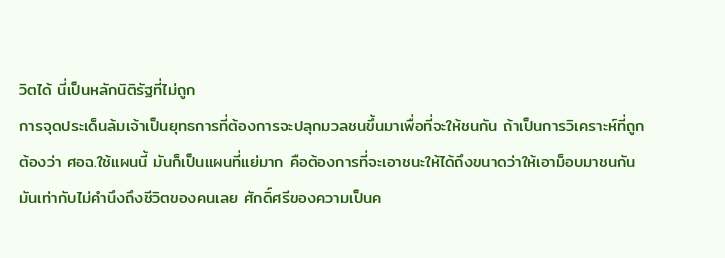วิตได้ นี่เป็นหลักนิติรัฐที่ไม่ถูก
การจุดประเด็นล้มเจ้าเป็นยุทธการที่ต้องการจะปลุกมวลชนขึ้นมาเพื่อที่จะให้ชนกัน ถ้าเป็นการวิเคราะห์ที่ถูกต้องว่า ศอฉ.ใช้แผนนี้ มันก็เป็นแผนที่แย่มาก คือต้องการที่จะเอาชนะให้ได้ถึงขนาดว่าให้เอาม็อบมาชนกัน มันเท่ากับไม่คำนึงถึงชีวิตของคนเลย ศักดิ์ศรีของความเป็นค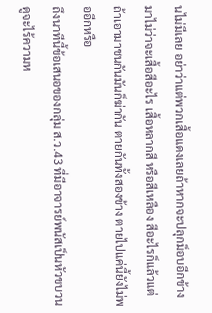นไม่มีเลย อย่าว่าแต่พวกเสื้อแดงเลยถ้าหากจะปลุกม็อบอีกข้างมาไม่ว่าจะเสื้อสีอะไร เสื้อหลากสี หรือสีเหลือง สีอะไรก็แล้วแต่ ถ้าเอามาชนกันมันก็ฆ่ากัน ตายกันทั้งสองข้าง ตายไปแค่นี้ยังไม่พออีกหรือ
ถึงนาทีนี้ข้อเสนอของกลุ่ม ส.ว.43 ที่มีอาจารย์พนัสเป็นหัวขบวนดูจะไร้ความห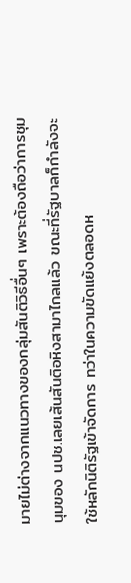มายไม่ต่างจากแนวทางของกลุ่มสันติวิธีอื่นๆ เพราะต้องถือว่าการชุมนุมของ นปช.เลยเส้นสันติอหิงสามาไกลแล้ว ขณะที่รัฐบาลก็กำลังจะใช้หลักนิติรัฐเข้าจัดการ ทว่าในความขัดแย้งตลอดห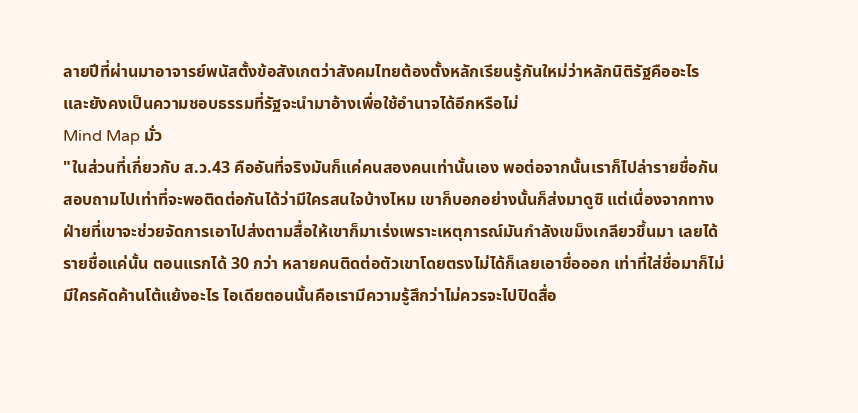ลายปีที่ผ่านมาอาจารย์พนัสตั้งข้อสังเกตว่าสังคมไทยต้องตั้งหลักเรียนรู้กันใหม่ว่าหลักนิติรัฐคืออะไร และยังคงเป็นความชอบธรรมที่รัฐจะนำมาอ้างเพื่อใช้อำนาจได้อีกหรือไม่
Mind Map มั่ว
"ในส่วนที่เกี่ยวกับ ส.ว.43 คืออันที่จริงมันก็แค่คนสองคนเท่านั้นเอง พอต่อจากนั้นเราก็ไปล่ารายชื่อกัน สอบถามไปเท่าที่จะพอติดต่อกันได้ว่ามีใครสนใจบ้างไหม เขาก็บอกอย่างนั้นก็ส่งมาดูซิ แต่เนื่องจากทางฝ่ายที่เขาจะช่วยจัดการเอาไปส่งตามสื่อให้เขาก็มาเร่งเพราะเหตุการณ์มันกำลังเขม็งเกลียวขึ้นมา เลยได้รายชื่อแค่นั้น ตอนแรกได้ 30 กว่า หลายคนติดต่อตัวเขาโดยตรงไม่ได้ก็เลยเอาชื่อออก เท่าที่ใส่ชื่อมาก็ไม่มีใครคัดค้านโต้แย้งอะไร ไอเดียตอนนั้นคือเรามีความรู้สึกว่าไม่ควรจะไปปิดสื่อ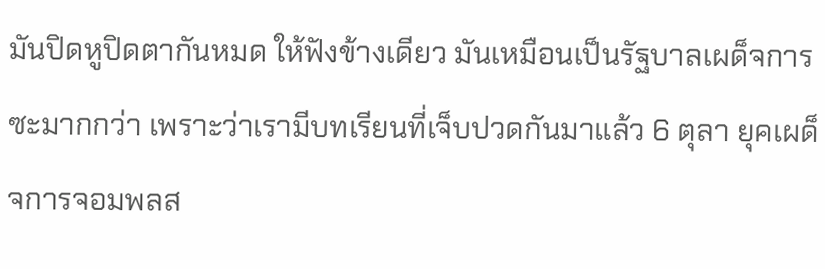มันปิดหูปิดตากันหมด ให้ฟังข้างเดียว มันเหมือนเป็นรัฐบาลเผด็จการซะมากกว่า เพราะว่าเรามีบทเรียนที่เจ็บปวดกันมาแล้ว 6 ตุลา ยุคเผด็จการจอมพลส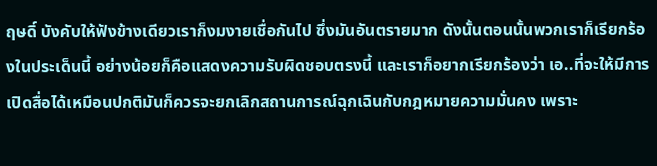ฤษดิ์ บังคับให้ฟังข้างเดียวเราก็งมงายเชื่อกันไป ซึ่งมันอันตรายมาก ดังนั้นตอนนั้นพวกเราก็เรียกร้องในประเด็นนี้ อย่างน้อยก็คือแสดงความรับผิดชอบตรงนี้ และเราก็อยากเรียกร้องว่า เอ..ที่จะให้มีการเปิดสื่อได้เหมือนปกติมันก็ควรจะยกเลิกสถานการณ์ฉุกเฉินกับกฎหมายความมั่นคง เพราะ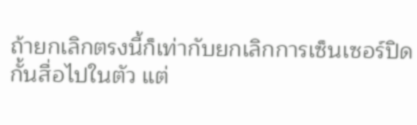ถ้ายกเลิกตรงนี้ก็เท่ากับยกเลิกการเซ็นเซอร์ปิดกั้นสื่อไปในตัว แต่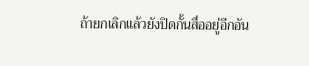ถ้ายกเลิกแล้วยังปิดกั้นสื่ออยู่อีกอัน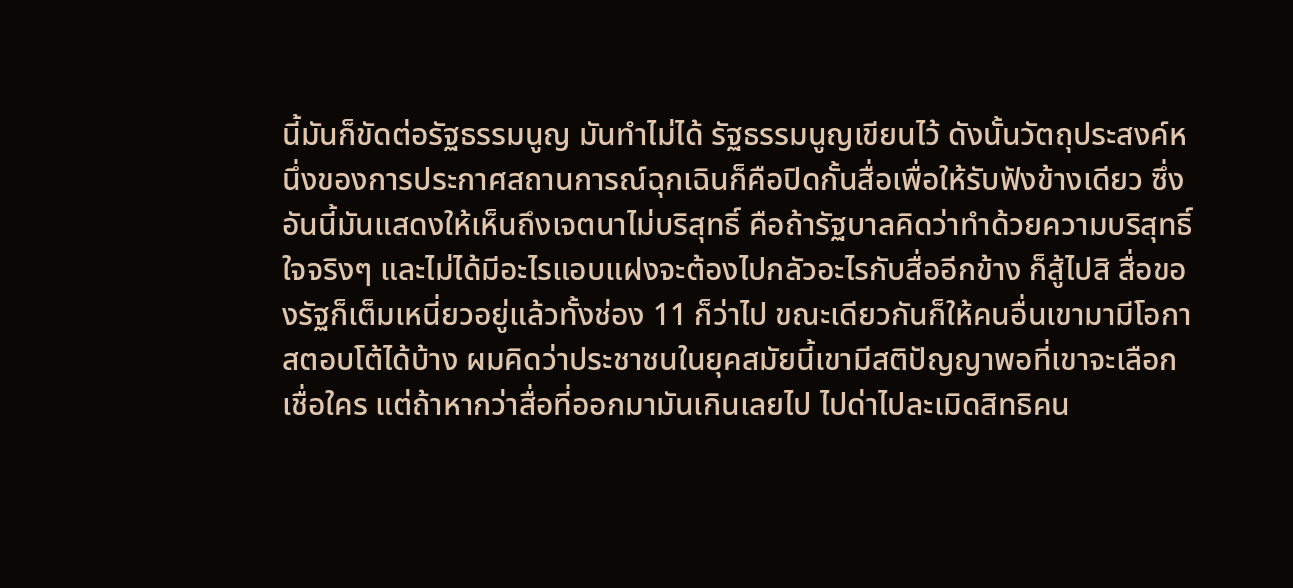นี้มันก็ขัดต่อรัฐธรรมนูญ มันทำไม่ได้ รัฐธรรมนูญเขียนไว้ ดังนั้นวัตถุประสงค์หนึ่งของการประกาศสถานการณ์ฉุกเฉินก็คือปิดกั้นสื่อเพื่อให้รับฟังข้างเดียว ซึ่งอันนี้มันแสดงให้เห็นถึงเจตนาไม่บริสุทธิ์ คือถ้ารัฐบาลคิดว่าทำด้วยความบริสุทธิ์ใจจริงๆ และไม่ได้มีอะไรแอบแฝงจะต้องไปกลัวอะไรกับสื่ออีกข้าง ก็สู้ไปสิ สื่อของรัฐก็เต็มเหนี่ยวอยู่แล้วทั้งช่อง 11 ก็ว่าไป ขณะเดียวกันก็ให้คนอื่นเขามามีโอกาสตอบโต้ได้บ้าง ผมคิดว่าประชาชนในยุคสมัยนี้เขามีสติปัญญาพอที่เขาจะเลือกเชื่อใคร แต่ถ้าหากว่าสื่อที่ออกมามันเกินเลยไป ไปด่าไปละเมิดสิทธิคน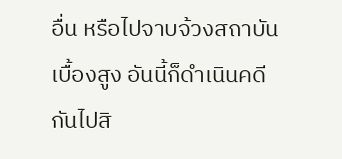อื่น หรือไปจาบจ้วงสถาบันเบื้องสูง อันนี้ก็ดำเนินคดีกันไปสิ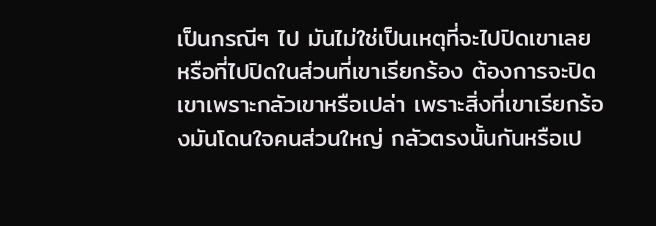เป็นกรณีๆ ไป มันไม่ใช่เป็นเหตุที่จะไปปิดเขาเลย หรือที่ไปปิดในส่วนที่เขาเรียกร้อง ต้องการจะปิดเขาเพราะกลัวเขาหรือเปล่า เพราะสิ่งที่เขาเรียกร้องมันโดนใจคนส่วนใหญ่ กลัวตรงนั้นกันหรือเป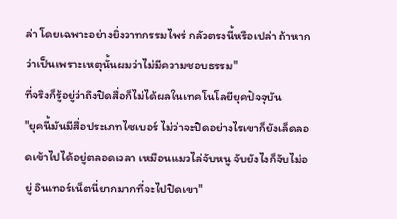ล่า โดยเฉพาะอย่างยิ่งวาทกรรมไพร่ กลัวตรงนี้หรือเปล่า ถ้าหากว่าเป็นเพราะเหตุนั้นผมว่าไม่มีความชอบธรรม"
ที่จริงก็รู้อยู่ว่าถึงปิดสื่อก็ไม่ได้ผลในเทคโนโลยียุคปัจจุบัน
"ยุคนี้มันมีสื่อประเภทไซเบอร์ ไม่ว่าจะปิดอย่างไรเขาก็ยังเล็ดลอดเข้าไปได้อยู่ตลอดเวลา เหมือนแมวไล่จับหนู จับยังไงก็จับไม่อยู่ อินเทอร์เน็ตนี่ยากมากที่จะไปปิดเขา"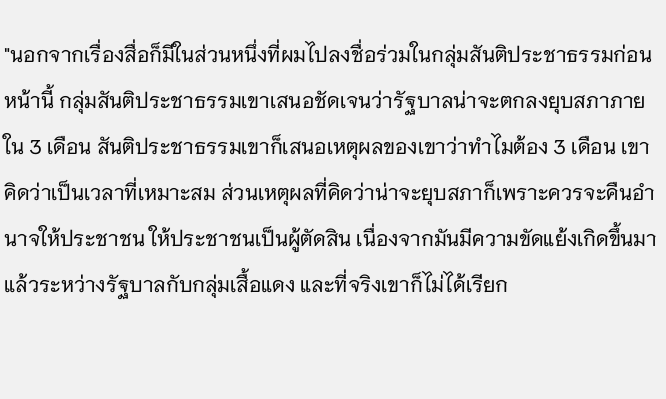"นอกจากเรื่องสื่อก็มีในส่วนหนึ่งที่ผมไปลงชื่อร่วมในกลุ่มสันติประชาธรรมก่อนหน้านี้ กลุ่มสันติประชาธรรมเขาเสนอชัดเจนว่ารัฐบาลน่าจะตกลงยุบสภาภายใน 3 เดือน สันติประชาธรรมเขาก็เสนอเหตุผลของเขาว่าทำไมต้อง 3 เดือน เขาคิดว่าเป็นเวลาที่เหมาะสม ส่วนเหตุผลที่คิดว่าน่าจะยุบสภาก็เพราะควรจะคืนอำนาจให้ประชาชน ให้ประชาชนเป็นผู้ตัดสิน เนื่องจากมันมีความขัดแย้งเกิดขึ้นมาแล้วระหว่างรัฐบาลกับกลุ่มเสื้อแดง และที่จริงเขาก็ไม่ได้เรียก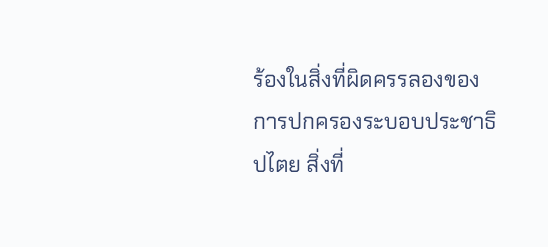ร้องในสิ่งที่ผิดครรลองของการปกครองระบอบประชาธิปไตย สิ่งที่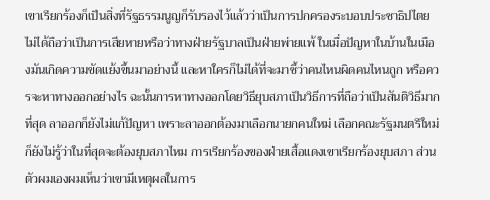เขาเรียกร้องก็เป็นสิ่งที่รัฐธรรมนูญก็รับรองไว้แล้วว่าเป็นการปกครองระบอบประชาธิปไตย ไม่ได้ถือว่าเป็นการเสียหายหรือว่าทางฝ่ายรัฐบาลเป็นฝ่ายพ่ายแพ้ ในเมื่อปัญหาในบ้านในเมืองมันเกิดความขัดแย้งขึ้นมาอย่างนี้ และหาใครก็ไม่ได้ที่จะมาชี้ว่าคนไหนผิดคนไหนถูก หรือควรจะหาทางออกอย่างไร ฉะนั้นการหาทางออกโดยวิธียุบสภาเป็นวิธีการที่ถือว่าเป็นสันติวิธีมากที่สุด ลาออกก็ยังไม่แก้ปัญหา เพราะลาออกต้องมาเลือกนายกคนใหม่ เลือกคณะรัฐมนตรีใหม่ ก็ยังไม่รู้ว่าในที่สุดจะต้องยุบสภาไหม การเรียกร้องของฝ่ายเสื้อแดงเขาเรียกร้องยุบสภา ส่วนตัวผมเองผมเห็นว่าเขามีเหตุผลในการ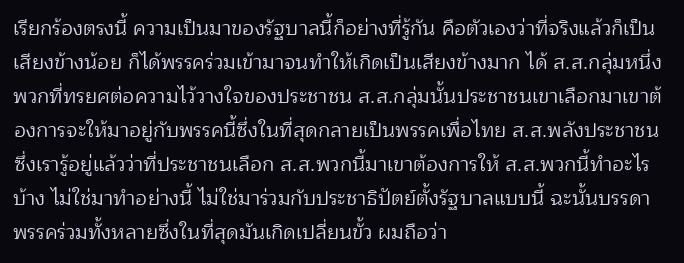เรียกร้องตรงนี้ ความเป็นมาของรัฐบาลนี้ก็อย่างที่รู้กัน คือตัวเองว่าที่จริงแล้วก็เป็นเสียงข้างน้อย ก็ได้พรรคร่วมเข้ามาจนทำให้เกิดเป็นเสียงข้างมาก ได้ ส.ส.กลุ่มหนึ่ง พวกที่ทรยศต่อความไว้วางใจของประชาชน ส.ส.กลุ่มนั้นประชาชนเขาเลือกมาเขาต้องการจะให้มาอยู่กับพรรคนี้ซึ่งในที่สุดกลายเป็นพรรคเพื่อไทย ส.ส.พลังประชาชน ซึ่งเรารู้อยู่แล้วว่าที่ประชาชนเลือก ส.ส.พวกนี้มาเขาต้องการให้ ส.ส.พวกนี้ทำอะไรบ้าง ไม่ใช่มาทำอย่างนี้ ไม่ใช่มาร่วมกับประชาธิปัตย์ตั้งรัฐบาลแบบนี้ ฉะนั้นบรรดาพรรคร่วมทั้งหลายซึ่งในที่สุดมันเกิดเปลี่ยนขั้ว ผมถือว่า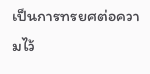เป็นการทรยศต่อความไว้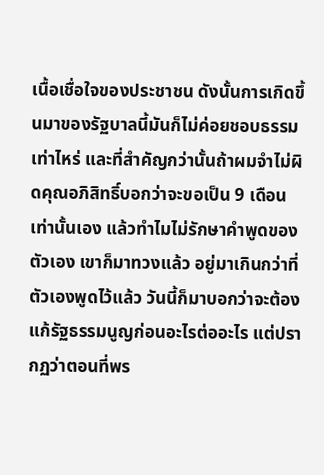เนื้อเชื่อใจของประชาชน ดังนั้นการเกิดขึ้นมาของรัฐบาลนี้มันก็ไม่ค่อยชอบธรรมเท่าไหร่ และที่สำคัญกว่านั้นถ้าผมจำไม่ผิดคุณอภิสิทธิ์บอกว่าจะขอเป็น 9 เดือนเท่านั้นเอง แล้วทำไมไม่รักษาคำพูดของตัวเอง เขาก็มาทวงแล้ว อยู่มาเกินกว่าที่ตัวเองพูดไว้แล้ว วันนี้ก็มาบอกว่าจะต้องแก้รัฐธรรมนูญก่อนอะไรต่ออะไร แต่ปรากฏว่าตอนที่พร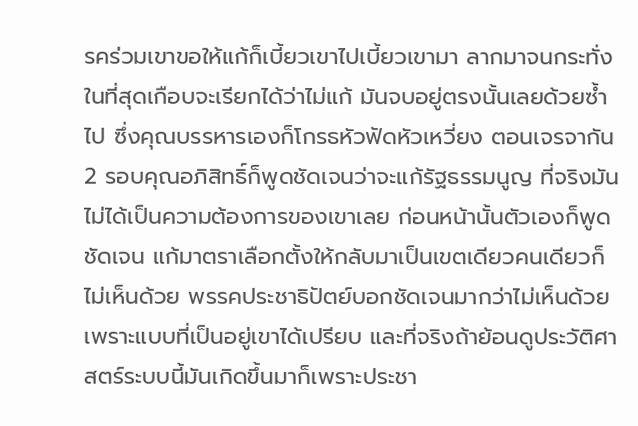รคร่วมเขาขอให้แก้ก็เบี้ยวเขาไปเบี้ยวเขามา ลากมาจนกระทั่งในที่สุดเกือบจะเรียกได้ว่าไม่แก้ มันจบอยู่ตรงนั้นเลยด้วยซ้ำไป ซึ่งคุณบรรหารเองก็โกรธหัวฟัดหัวเหวี่ยง ตอนเจรจากัน 2 รอบคุณอภิสิทธิ์ก็พูดชัดเจนว่าจะแก้รัฐธรรมนูญ ที่จริงมันไม่ได้เป็นความต้องการของเขาเลย ก่อนหน้านั้นตัวเองก็พูดชัดเจน แก้มาตราเลือกตั้งให้กลับมาเป็นเขตเดียวคนเดียวก็ไม่เห็นด้วย พรรคประชาธิปัตย์บอกชัดเจนมากว่าไม่เห็นด้วย เพราะแบบที่เป็นอยู่เขาได้เปรียบ และที่จริงถ้าย้อนดูประวัติศาสตร์ระบบนี้มันเกิดขึ้นมาก็เพราะประชา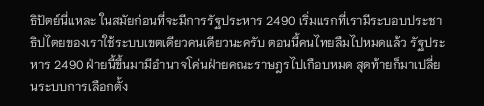ธิปัตย์นี่แหละ ในสมัยก่อนที่จะมีการรัฐประหาร 2490 เริ่มแรกที่เรามีระบอบประชาธิปไตยของเราใช้ระบบเขตเดียวคนเดียวนะครับ ตอนนี้คนไทยลืมไปหมดแล้ว รัฐประหาร 2490 ฝ่ายนี้ขึ้นมามีอำนาจโค่นฝ่ายคณะราษฎรไปเกือบหมด สุดท้ายก็มาเปลี่ยนระบบการเลือกตั้ง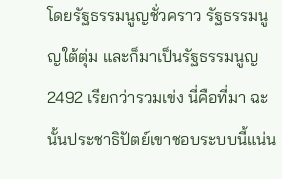โดยรัฐธรรมนูญชั่วคราว รัฐธรรมนูญใต้ตุ่ม และก็มาเป็นรัฐธรรมนูญ 2492 เรียกว่ารวมเข่ง นี่คือที่มา ฉะนั้นประชาธิปัตย์เขาชอบระบบนี้แน่น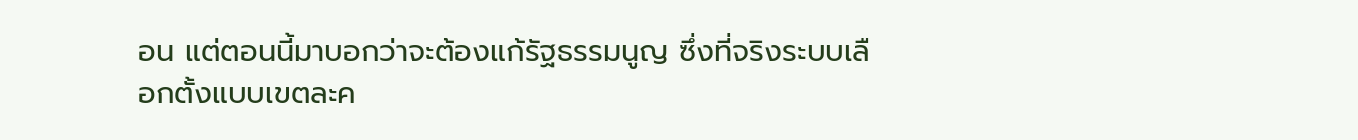อน แต่ตอนนี้มาบอกว่าจะต้องแก้รัฐธรรมนูญ ซึ่งที่จริงระบบเลือกตั้งแบบเขตละค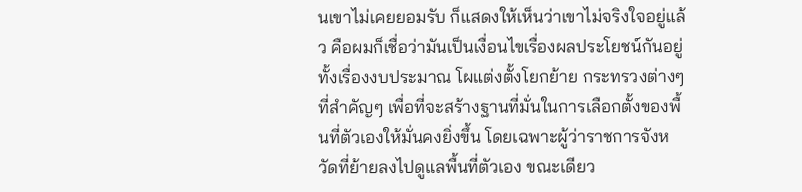นเขาไม่เคยยอมรับ ก็แสดงให้เห็นว่าเขาไม่จริงใจอยู่แล้ว คือผมก็เชื่อว่ามันเป็นเงื่อนไขเรื่องผลประโยชน์กันอยู่ ทั้งเรื่องงบประมาณ โผแต่งตั้งโยกย้าย กระทรวงต่างๆ ที่สำคัญๆ เพื่อที่จะสร้างฐานที่มั่นในการเลือกตั้งของพื้นที่ตัวเองให้มั่นคงยิ่งขึ้น โดยเฉพาะผู้ว่าราชการจังหวัดที่ย้ายลงไปดูแลพื้นที่ตัวเอง ขณะเดียว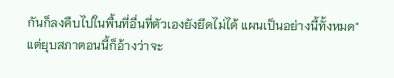กันก็ลงคืบไปในพื้นที่อื่นที่ตัวเองยังยึดไม่ได้ แผนเป็นอย่างนี้ทั้งหมด"
แต่ยุบสภาตอนนี้ก็อ้างว่าจะ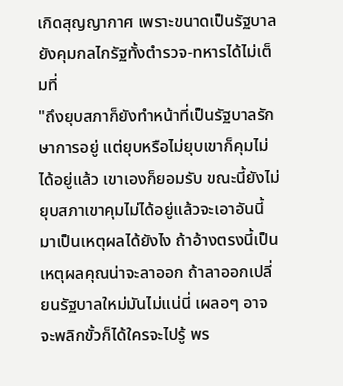เกิดสุญญากาศ เพราะขนาดเป็นรัฐบาลยังคุมกลไกรัฐทั้งตำรวจ-ทหารได้ไม่เต็มที่
"ถึงยุบสภาก็ยังทำหน้าที่เป็นรัฐบาลรักษาการอยู่ แต่ยุบหรือไม่ยุบเขาก็คุมไม่ได้อยู่แล้ว เขาเองก็ยอมรับ ขณะนี้ยังไม่ยุบสภาเขาคุมไม่ได้อยู่แล้วจะเอาอันนี้มาเป็นเหตุผลได้ยังไง ถ้าอ้างตรงนี้เป็นเหตุผลคุณน่าจะลาออก ถ้าลาออกเปลี่ยนรัฐบาลใหม่มันไม่แน่นี่ เผลอๆ อาจจะพลิกขั้วก็ได้ใครจะไปรู้ พร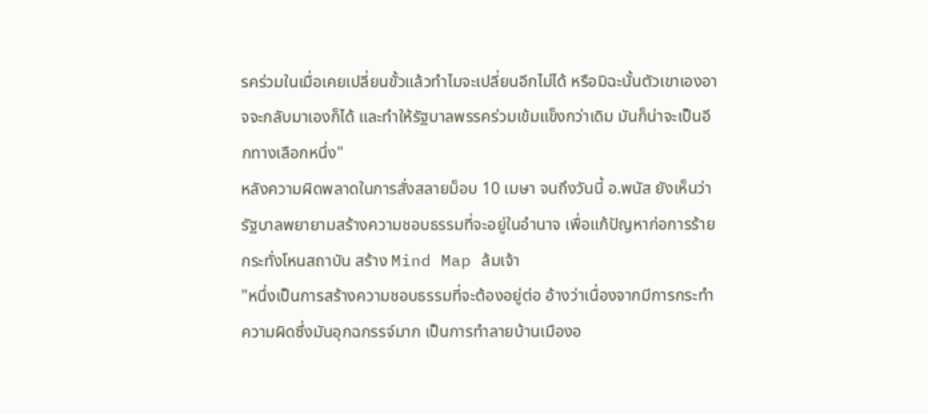รคร่วมในเมื่อเคยเปลี่ยนขั้วแล้วทำไมจะเปลี่ยนอีกไม่ได้ หรือมิฉะนั้นตัวเขาเองอาจจะกลับมาเองก็ได้ และทำให้รัฐบาลพรรคร่วมเข้มแข็งกว่าเดิม มันก็น่าจะเป็นอีกทางเลือกหนึ่ง"
หลังความผิดพลาดในการสั่งสลายม็อบ 10 เมษา จนถึงวันนี้ อ.พนัส ยังเห็นว่ารัฐบาลพยายามสร้างความชอบธรรมที่จะอยู่ในอำนาจ เพื่อแก้ปัญหาก่อการร้ายกระทั่งโหนสถาบัน สร้าง Mind Map ล้มเจ้า
"หนึ่งเป็นการสร้างความชอบธรรมที่จะต้องอยู่ต่อ อ้างว่าเนื่องจากมีการกระทำความผิดซึ่งมันอุกฉกรรจ์มาก เป็นการทำลายบ้านเมืองอ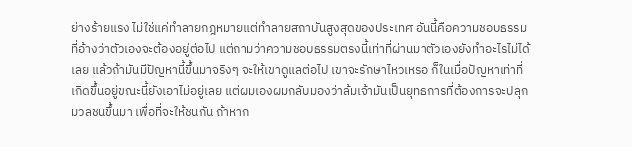ย่างร้ายแรง ไม่ใช่แค่ทำลายกฎหมายแต่ทำลายสถาบันสูงสุดของประเทศ อันนี้คือความชอบธรรมที่อ้างว่าตัวเองจะต้องอยู่ต่อไป แต่ถามว่าความชอบธรรมตรงนี้เท่าที่ผ่านมาตัวเองยังทำอะไรไม่ได้เลย แล้วถ้ามันมีปัญหานี้ขึ้นมาจริงๆ จะให้เขาดูแลต่อไป เขาจะรักษาไหวเหรอ ก็ในเมื่อปัญหาเท่าที่เกิดขึ้นอยู่ขณะนี้ยังเอาไม่อยู่เลย แต่ผมเองผมกลับมองว่าล้มเจ้ามันเป็นยุทธการที่ต้องการจะปลุกมวลชนขึ้นมา เพื่อที่จะให้ชนกัน ถ้าหาก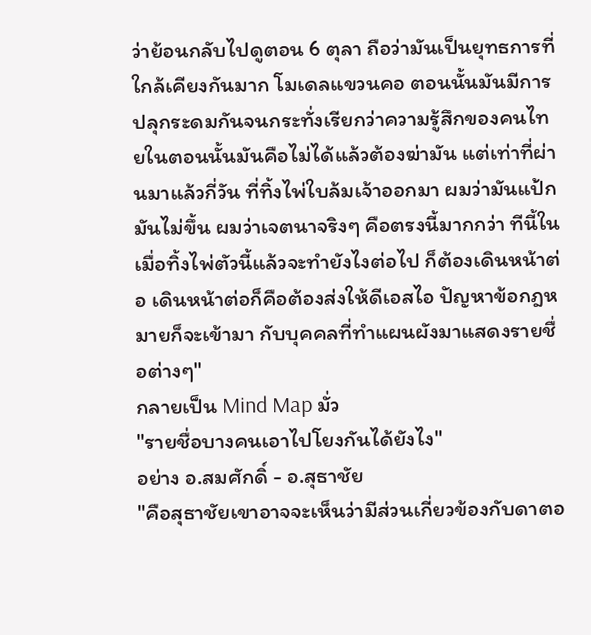ว่าย้อนกลับไปดูตอน 6 ตุลา ถือว่ามันเป็นยุทธการที่ใกล้เคียงกันมาก โมเดลแขวนคอ ตอนนั้นมันมีการปลุกระดมกันจนกระทั่งเรียกว่าความรู้สึกของคนไทยในตอนนั้นมันคือไม่ได้แล้วต้องฆ่ามัน แต่เท่าที่ผ่านมาแล้วกี่วัน ที่ทิ้งไพ่ใบล้มเจ้าออกมา ผมว่ามันแป้ก มันไม่ขึ้น ผมว่าเจตนาจริงๆ คือตรงนี้มากกว่า ทีนี้ในเมื่อทิ้งไพ่ตัวนี้แล้วจะทำยังไงต่อไป ก็ต้องเดินหน้าต่อ เดินหน้าต่อก็คือต้องส่งให้ดีเอสไอ ปัญหาข้อกฎหมายก็จะเข้ามา กับบุคคลที่ทำแผนผังมาแสดงรายชื่อต่างๆ"
กลายเป็น Mind Map มั่ว
"รายชื่อบางคนเอาไปโยงกันได้ยังไง"
อย่าง อ.สมศักดิ์ - อ.สุธาชัย
"คือสุธาชัยเขาอาจจะเห็นว่ามีส่วนเกี่ยวข้องกับดาตอ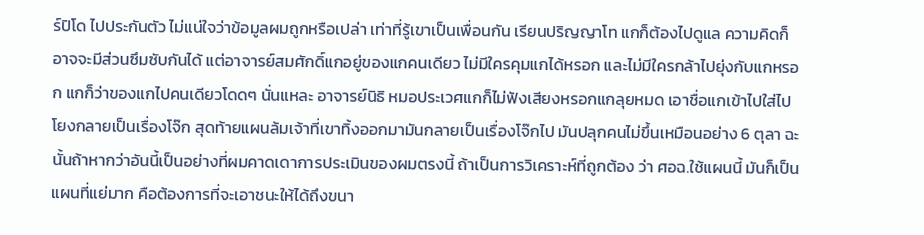ร์ปิโด ไปประกันตัว ไม่แน่ใจว่าข้อมูลผมถูกหรือเปล่า เท่าที่รู้เขาเป็นเพื่อนกัน เรียนปริญญาโท แกก็ต้องไปดูแล ความคิดก็อาจจะมีส่วนซึมซับกันได้ แต่อาจารย์สมศักดิ์แกอยู่ของแกคนเดียว ไม่มีใครคุมแกได้หรอก และไม่มีใครกล้าไปยุ่งกับแกหรอก แกก็ว่าของแกไปคนเดียวโดดๆ นั่นแหละ อาจารย์นิธิ หมอประเวศแกก็ไม่ฟังเสียงหรอกแกลุยหมด เอาชื่อแกเข้าไปใส่ไปโยงกลายเป็นเรื่องโจ๊ก สุดท้ายแผนล้มเจ้าที่เขาทิ้งออกมามันกลายเป็นเรื่องโจ๊กไป มันปลุกคนไม่ขึ้นเหมือนอย่าง 6 ตุลา ฉะนั้นถ้าหากว่าอันนี้เป็นอย่างที่ผมคาดเดาการประเมินของผมตรงนี้ ถ้าเป็นการวิเคราะห์ที่ถูกต้อง ว่า ศอฉ.ใช้แผนนี้ มันก็เป็นแผนที่แย่มาก คือต้องการที่จะเอาชนะให้ได้ถึงขนา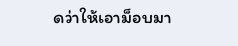ดว่าให้เอาม็อบมา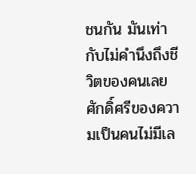ชนกัน มันเท่ากับไม่คำนึงถึงชีวิตของคนเลย ศักดิ์ศรีของความเป็นคนไม่มีเล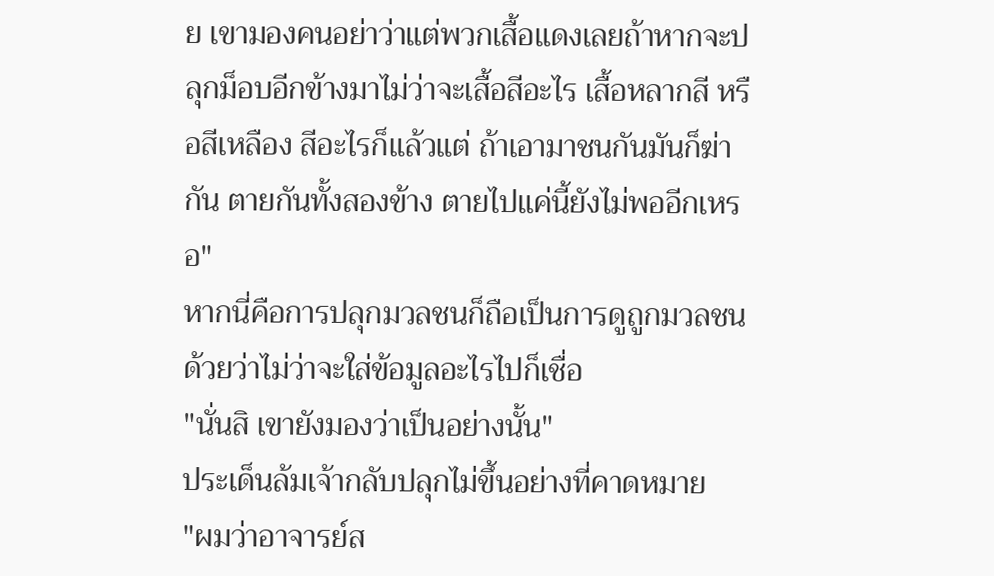ย เขามองคนอย่าว่าแต่พวกเสื้อแดงเลยถ้าหากจะปลุกม็อบอีกข้างมาไม่ว่าจะเสื้อสีอะไร เสื้อหลากสี หรือสีเหลือง สีอะไรก็แล้วแต่ ถ้าเอามาชนกันมันก็ฆ่ากัน ตายกันทั้งสองข้าง ตายไปแค่นี้ยังไม่พออีกเหรอ"
หากนี่คือการปลุกมวลชนก็ถือเป็นการดูถูกมวลชนด้วยว่าไม่ว่าจะใส่ข้อมูลอะไรไปก็เชื่อ
"นั่นสิ เขายังมองว่าเป็นอย่างนั้น"
ประเด็นล้มเจ้ากลับปลุกไม่ขึ้นอย่างที่คาดหมาย
"ผมว่าอาจารย์ส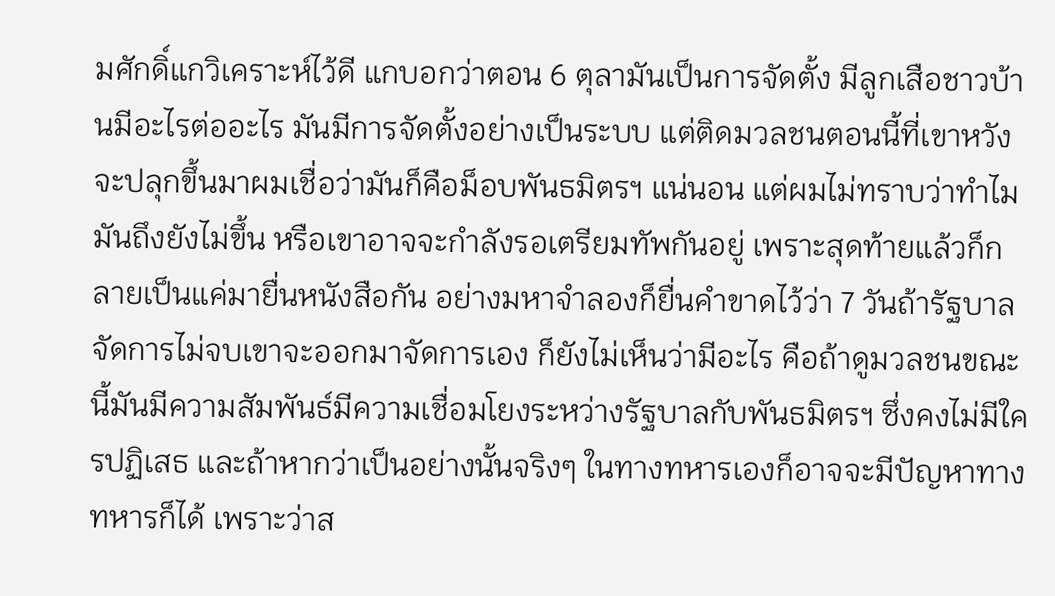มศักดิ์แกวิเคราะห์ไว้ดี แกบอกว่าตอน 6 ตุลามันเป็นการจัดตั้ง มีลูกเสือชาวบ้านมีอะไรต่ออะไร มันมีการจัดตั้งอย่างเป็นระบบ แต่ติดมวลชนตอนนี้ที่เขาหวังจะปลุกขึ้นมาผมเชื่อว่ามันก็คือม็อบพันธมิตรฯ แน่นอน แต่ผมไม่ทราบว่าทำไมมันถึงยังไม่ขึ้น หรือเขาอาจจะกำลังรอเตรียมทัพกันอยู่ เพราะสุดท้ายแล้วก็กลายเป็นแค่มายื่นหนังสือกัน อย่างมหาจำลองก็ยื่นคำขาดไว้ว่า 7 วันถ้ารัฐบาลจัดการไม่จบเขาจะออกมาจัดการเอง ก็ยังไม่เห็นว่ามีอะไร คือถ้าดูมวลชนขณะนี้มันมีความสัมพันธ์มีความเชื่อมโยงระหว่างรัฐบาลกับพันธมิตรฯ ซึ่งคงไม่มีใครปฏิเสธ และถ้าหากว่าเป็นอย่างนั้นจริงๆ ในทางทหารเองก็อาจจะมีปัญหาทางทหารก็ได้ เพราะว่าส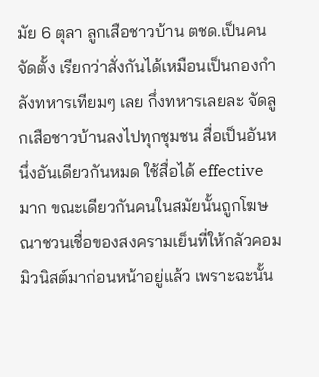มัย 6 ตุลา ลูกเสือชาวบ้าน ตชด.เป็นคนจัดตั้ง เรียกว่าสั่งกันได้เหมือนเป็นกองกำลังทหารเทียมๆ เลย กึ่งทหารเลยละ จัดลูกเสือชาวบ้านลงไปทุกชุมชน สื่อเป็นอันหนึ่งอันเดียวกันหมด ใช้สื่อได้ effective มาก ขณะเดียวกันคนในสมัยนั้นถูกโฆษณาชวนเชื่อของสงครามเย็นที่ให้กลัวคอมมิวนิสต์มาก่อนหน้าอยู่แล้ว เพราะฉะนั้น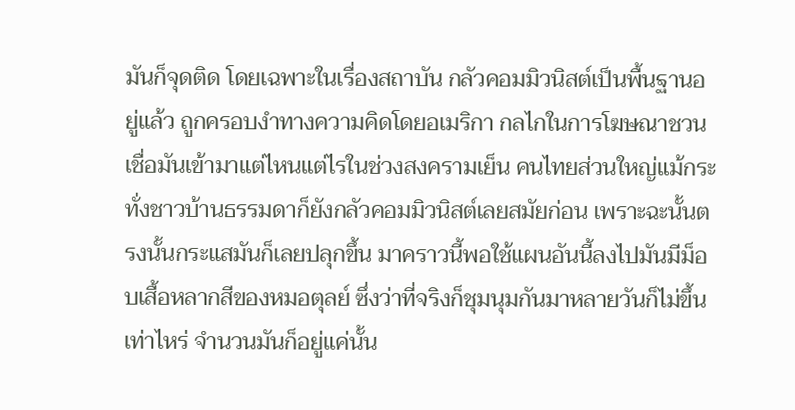มันก็จุดติด โดยเฉพาะในเรื่องสถาบัน กลัวคอมมิวนิสต์เป็นพื้นฐานอยู่แล้ว ถูกครอบงำทางความคิดโดยอเมริกา กลไกในการโฆษณาชวนเชื่อมันเข้ามาแต่ไหนแต่ไรในช่วงสงครามเย็น คนไทยส่วนใหญ่แม้กระทั่งชาวบ้านธรรมดาก็ยังกลัวคอมมิวนิสต์เลยสมัยก่อน เพราะฉะนั้นตรงนั้นกระแสมันก็เลยปลุกขึ้น มาคราวนี้พอใช้แผนอันนี้ลงไปมันมีม็อบเสื้อหลากสีของหมอตุลย์ ซึ่งว่าที่จริงก็ชุมนุมกันมาหลายวันก็ไม่ขึ้นเท่าไหร่ จำนวนมันก็อยู่แค่นั้น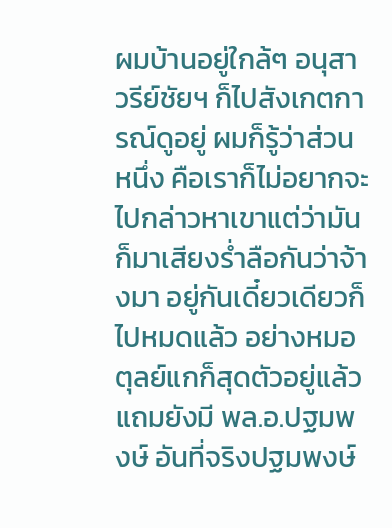ผมบ้านอยู่ใกล้ๆ อนุสาวรีย์ชัยฯ ก็ไปสังเกตการณ์ดูอยู่ ผมก็รู้ว่าส่วนหนึ่ง คือเราก็ไม่อยากจะไปกล่าวหาเขาแต่ว่ามันก็มาเสียงร่ำลือกันว่าจ้างมา อยู่กันเดี๋ยวเดียวก็ไปหมดแล้ว อย่างหมอตุลย์แกก็สุดตัวอยู่แล้ว แถมยังมี พล.อ.ปฐมพงษ์ อันที่จริงปฐมพงษ์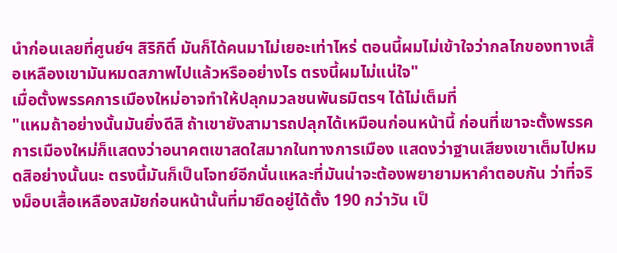นำก่อนเลยที่ศูนย์ฯ สิริกิติ์ มันก็ได้คนมาไม่เยอะเท่าไหร่ ตอนนี้ผมไม่เข้าใจว่ากลไกของทางเสื้อเหลืองเขามันหมดสภาพไปแล้วหรืออย่างไร ตรงนี้ผมไม่แน่ใจ"
เมื่อตั้งพรรคการเมืองใหม่อาจทำให้ปลุกมวลชนพันธมิตรฯ ได้ไม่เต็มที่
"แหมถ้าอย่างนั้นมันยิ่งดีสิ ถ้าเขายังสามารถปลุกได้เหมือนก่อนหน้านี้ ก่อนที่เขาจะตั้งพรรคการเมืองใหม่ก็แสดงว่าอนาคตเขาสดใสมากในทางการเมือง แสดงว่าฐานเสียงเขาเต็มไปหมดสิอย่างนั้นนะ ตรงนี้มันก็เป็นโจทย์อีกนั่นแหละที่มันน่าจะต้องพยายามหาคำตอบกัน ว่าที่จริงม็อบเสื้อเหลืองสมัยก่อนหน้านั้นที่มายึดอยู่ได้ตั้ง 190 กว่าวัน เป็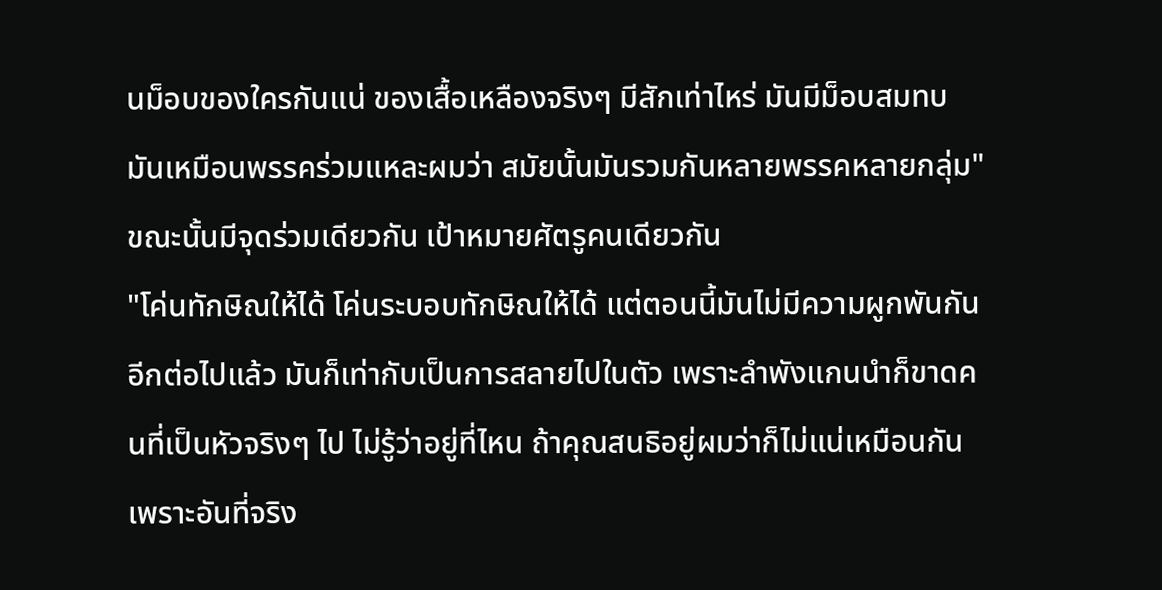นม็อบของใครกันแน่ ของเสื้อเหลืองจริงๆ มีสักเท่าไหร่ มันมีม็อบสมทบ มันเหมือนพรรคร่วมแหละผมว่า สมัยนั้นมันรวมกันหลายพรรคหลายกลุ่ม"
ขณะนั้นมีจุดร่วมเดียวกัน เป้าหมายศัตรูคนเดียวกัน
"โค่นทักษิณให้ได้ โค่นระบอบทักษิณให้ได้ แต่ตอนนี้มันไม่มีความผูกพันกันอีกต่อไปแล้ว มันก็เท่ากับเป็นการสลายไปในตัว เพราะลำพังแกนนำก็ขาดคนที่เป็นหัวจริงๆ ไป ไม่รู้ว่าอยู่ที่ไหน ถ้าคุณสนธิอยู่ผมว่าก็ไม่แน่เหมือนกัน เพราะอันที่จริง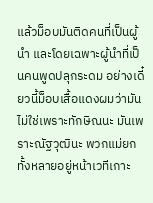แล้วม็อบมันติดคนที่เป็นผู้นำ และโดยเฉพาะผู้นำที่เป็นคนพูดปลุกระดม อย่างเดี๋ยวนี้ม็อบเสื้อแดงผมว่ามันไม่ใช่เพราะทักษิณนะ มันเพราะณัฐวุฒินะ พวกแม่ยกทั้งหลายอยู่หน้าเวทีเกาะ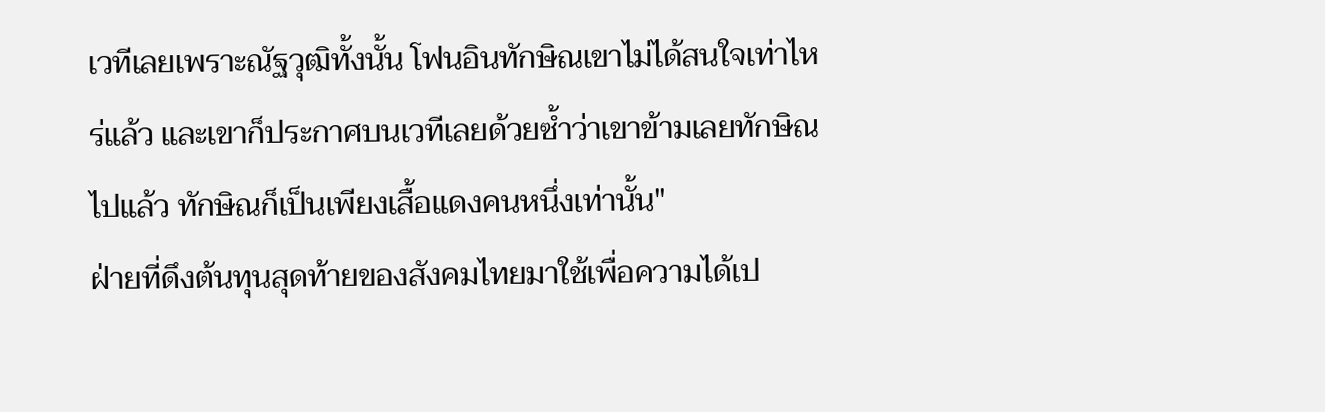เวทีเลยเพราะณัฐวุฒิทั้งนั้น โฟนอินทักษิณเขาไม่ได้สนใจเท่าไหร่แล้ว และเขาก็ประกาศบนเวทีเลยด้วยซ้ำว่าเขาข้ามเลยทักษิณไปแล้ว ทักษิณก็เป็นเพียงเสื้อแดงคนหนึ่งเท่านั้น"
ฝ่ายที่ดึงต้นทุนสุดท้ายของสังคมไทยมาใช้เพื่อความได้เป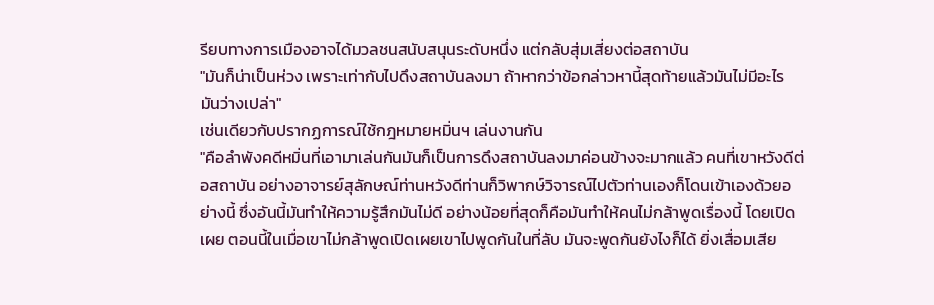รียบทางการเมืองอาจได้มวลชนสนับสนุนระดับหนึ่ง แต่กลับสุ่มเสี่ยงต่อสถาบัน
"มันก็น่าเป็นห่วง เพราะเท่ากับไปดึงสถาบันลงมา ถ้าหากว่าข้อกล่าวหานี้สุดท้ายแล้วมันไม่มีอะไร มันว่างเปล่า"
เช่นเดียวกับปรากฏการณ์ใช้กฎหมายหมิ่นฯ เล่นงานกัน
"คือลำพังคดีหมิ่นที่เอามาเล่นกันมันก็เป็นการดึงสถาบันลงมาค่อนข้างจะมากแล้ว คนที่เขาหวังดีต่อสถาบัน อย่างอาจารย์สุลักษณ์ท่านหวังดีท่านก็วิพากษ์วิจารณ์ไปตัวท่านเองก็โดนเข้าเองด้วยอย่างนี้ ซึ่งอันนี้มันทำให้ความรู้สึกมันไม่ดี อย่างน้อยที่สุดก็คือมันทำให้คนไม่กล้าพูดเรื่องนี้ โดยเปิดเผย ตอนนี้ในเมื่อเขาไม่กล้าพูดเปิดเผยเขาไปพูดกันในที่ลับ มันจะพูดกันยังไงก็ได้ ยิ่งเสื่อมเสีย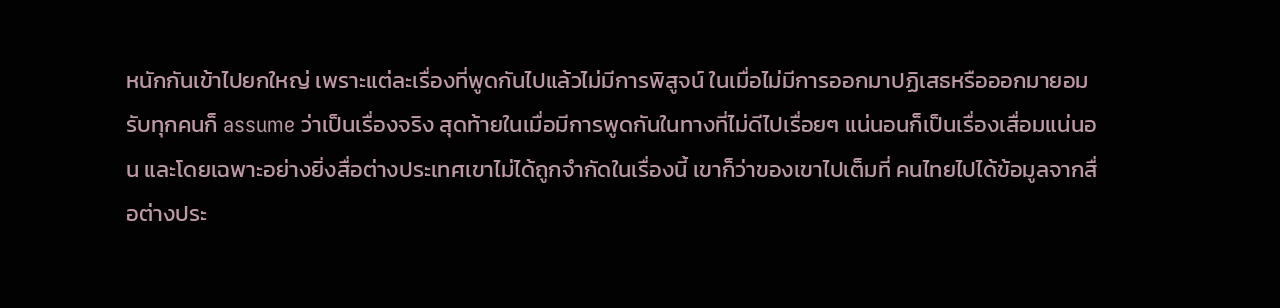หนักกันเข้าไปยกใหญ่ เพราะแต่ละเรื่องที่พูดกันไปแล้วไม่มีการพิสูจน์ ในเมื่อไม่มีการออกมาปฏิเสธหรือออกมายอมรับทุกคนก็ assume ว่าเป็นเรื่องจริง สุดท้ายในเมื่อมีการพูดกันในทางที่ไม่ดีไปเรื่อยๆ แน่นอนก็เป็นเรื่องเสื่อมแน่นอน และโดยเฉพาะอย่างยิ่งสื่อต่างประเทศเขาไม่ได้ถูกจำกัดในเรื่องนี้ เขาก็ว่าของเขาไปเต็มที่ คนไทยไปได้ข้อมูลจากสื่อต่างประ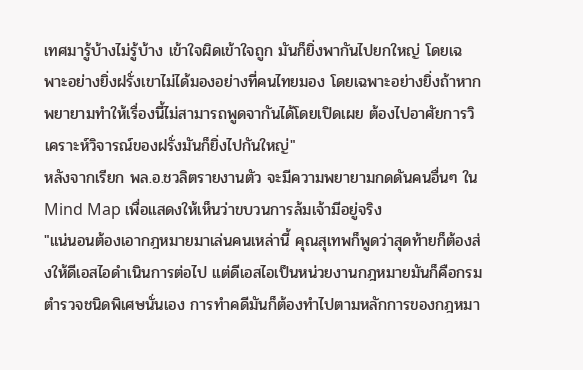เทศมารู้บ้างไม่รู้บ้าง เข้าใจผิดเข้าใจถูก มันก็ยิ่งพากันไปยกใหญ่ โดยเฉพาะอย่างยิ่งฝรั่งเขาไม่ได้มองอย่างที่คนไทยมอง โดยเฉพาะอย่างยิ่งถ้าหากพยายามทำให้เรื่องนี้ไม่สามารถพูดจากันได้โดยเปิดเผย ต้องไปอาศัยการวิเคราะห์วิจารณ์ของฝรั่งมันก็ยิ่งไปกันใหญ่"
หลังจากเรียก พล.อ.ชวลิตรายงานตัว จะมีความพยายามกดดันคนอื่นๆ ใน Mind Map เพื่อแสดงให้เห็นว่าขบวนการล้มเจ้ามีอยู่จริง
"แน่นอนต้องเอากฎหมายมาเล่นคนเหล่านี้ คุณสุเทพก็พูดว่าสุดท้ายก็ต้องส่งให้ดีเอสไอดำเนินการต่อไป แต่ดีเอสไอเป็นหน่วยงานกฎหมายมันก็คือกรมตำรวจชนิดพิเศษนั่นเอง การทำคดีมันก็ต้องทำไปตามหลักการของกฎหมา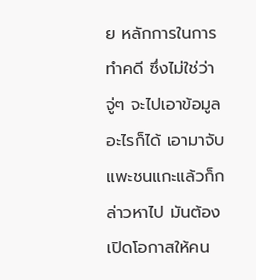ย หลักการในการทำคดี ซึ่งไม่ใช่ว่าจู่ๆ จะไปเอาข้อมูลอะไรก็ได้ เอามาจับแพะชนแกะแล้วก็กล่าวหาไป มันต้องเปิดโอกาสให้คน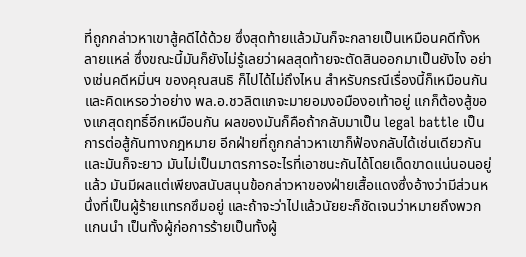ที่ถูกกล่าวหาเขาสู้คดีได้ด้วย ซึ่งสุดท้ายแล้วมันก็จะกลายเป็นเหมือนคดีทั้งหลายแหล่ ซึ่งขณะนี้มันก็ยังไม่รู้เลยว่าผลสุดท้ายจะตัดสินออกมาเป็นยังไง อย่างเช่นคดีหมิ่นฯ ของคุณสนธิ ก็ไปได้ไม่ถึงไหน สำหรับกรณีเรื่องนี้ก็เหมือนกัน และคิดเหรอว่าอย่าง พล.อ.ชวลิตแกจะมายอมงอมืองอเท้าอยู่ แกก็ต้องสู้ของแกสุดฤทธิ์อีกเหมือนกัน ผลของมันก็คือถ้ากลับมาเป็น legal battle เป็นการต่อสู้กันทางกฎหมาย อีกฝ่ายที่ถูกกล่าวหาเขาก็ฟ้องกลับได้เช่นเดียวกัน และมันก็จะยาว มันไม่เป็นมาตรการอะไรที่เอาชนะกันได้โดยเด็ดขาดแน่นอนอยู่แล้ว มันมีผลแต่เพียงสนับสนุนข้อกล่าวหาของฝ่ายเสื้อแดงซึ่งอ้างว่ามีส่วนหนึ่งที่เป็นผู้ร้ายแทรกซึมอยู่ และถ้าจะว่าไปแล้วนัยยะก็ชัดเจนว่าหมายถึงพวกแกนนำ เป็นทั้งผู้ก่อการร้ายเป็นทั้งผู้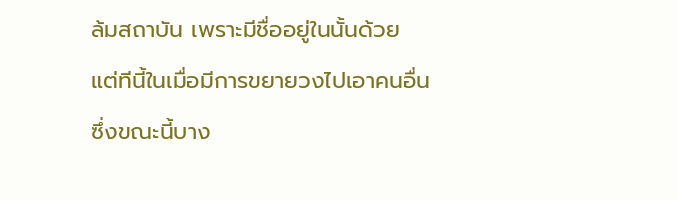ล้มสถาบัน เพราะมีชื่ออยู่ในนั้นด้วย แต่ทีนี้ในเมื่อมีการขยายวงไปเอาคนอื่นซึ่งขณะนี้บาง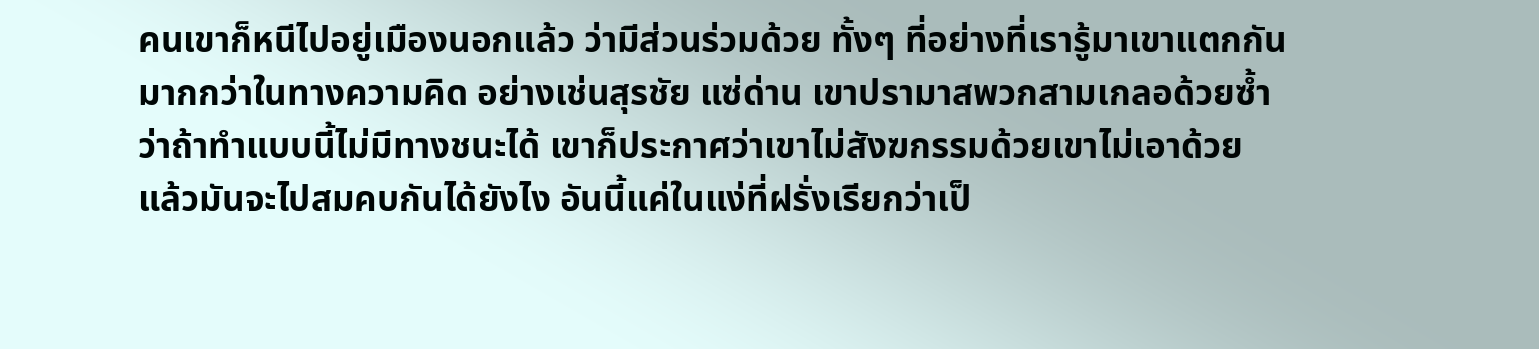คนเขาก็หนีไปอยู่เมืองนอกแล้ว ว่ามีส่วนร่วมด้วย ทั้งๆ ที่อย่างที่เรารู้มาเขาแตกกันมากกว่าในทางความคิด อย่างเช่นสุรชัย แซ่ด่าน เขาปรามาสพวกสามเกลอด้วยซ้ำว่าถ้าทำแบบนี้ไม่มีทางชนะได้ เขาก็ประกาศว่าเขาไม่สังฆกรรมด้วยเขาไม่เอาด้วย แล้วมันจะไปสมคบกันได้ยังไง อันนี้แค่ในแง่ที่ฝรั่งเรียกว่าเป็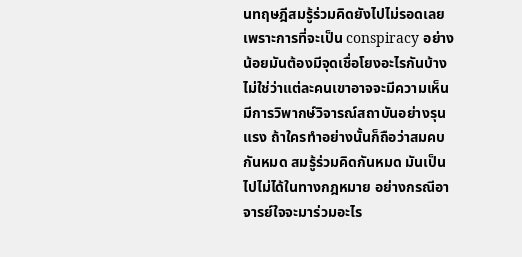นทฤษฎีสมรู้ร่วมคิดยังไปไม่รอดเลย เพราะการที่จะเป็น conspiracy อย่างน้อยมันต้องมีจุดเชื่อโยงอะไรกันบ้าง ไม่ใช่ว่าแต่ละคนเขาอาจจะมีความเห็น มีการวิพากษ์วิจารณ์สถาบันอย่างรุนแรง ถ้าใครทำอย่างนั้นก็ถือว่าสมคบกันหมด สมรู้ร่วมคิดกันหมด มันเป็นไปไม่ได้ในทางกฎหมาย อย่างกรณีอาจารย์ใจจะมาร่วมอะไร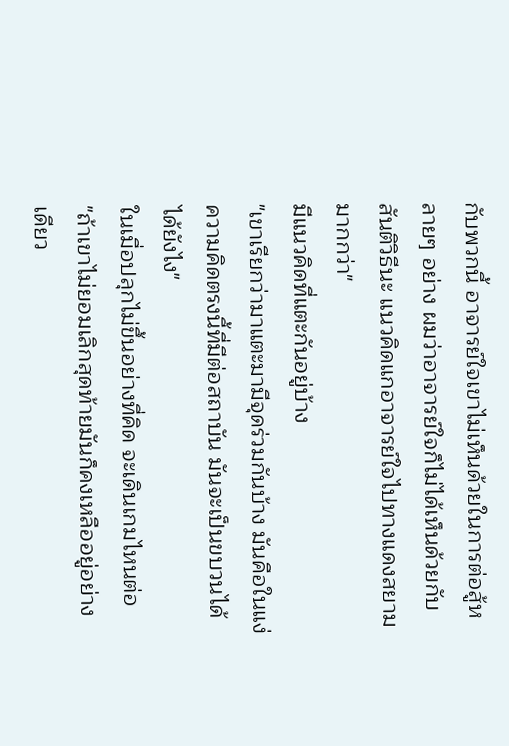กับพวกนี้ อาจารย์ใจเขาไม่เห็นด้วยในการต่อสู้หลายๆ อย่าง ผมว่าอาจารย์ใจก็ไม่ได้เห็นด้วยกับสันติวิธีนะ แนวคิดแกอาจารย์ใจไปทางแดงสยามมากกว่า"
มีแนวคิดที่แตะกันอยู่บ้าง
"เขาเรียกว่ามาแตะมามีจุดร่วมกันบ้าง มันคือในแง่ความคิดตรงนี้ที่มีต่อสถาบัน มันจะเป็นขบวนได้ได้ยังไง"
ในเมื่อปลุกไม่ขึ้นอย่างที่คิด จะเดินเกมไหนต่อ
"ถ้าเขาไม่ยอมเลิกสุดท้ายมันก็คงเหลืออยู่อย่างเดียว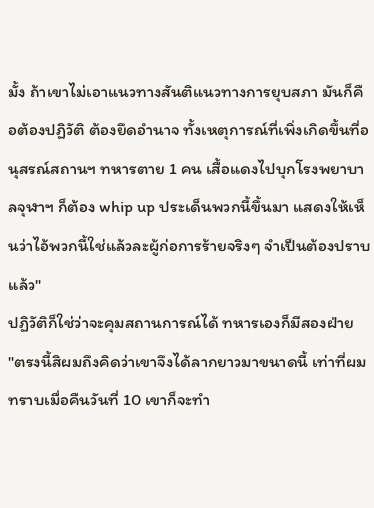มั้ง ถ้าเขาไม่เอาแนวทางสันติแนวทางการยุบสภา มันก็คือต้องปฏิวัติ ต้องยึดอำนาจ ทั้งเหตุการณ์ที่เพิ่งเกิดขึ้นที่อนุสรณ์สถานฯ ทหารตาย 1 คน เสื้อแดงไปบุกโรงพยาบาลจุฬาฯ ก็ต้อง whip up ประเด็นพวกนี้ขึ้นมา แสดงให้เห็นว่าไอ้พวกนี้ใช่แล้วละผู้ก่อการร้ายจริงๆ จำเป็นต้องปราบแล้ว"
ปฏิวัติก็ใช่ว่าจะคุมสถานการณ์ได้ ทหารเองก็มีสองฝ่าย
"ตรงนี้สิผมถึงคิดว่าเขาจึงได้ลากยาวมาขนาดนี้ เท่าที่ผมทราบเมื่อคืนวันที่ 10 เขาก็จะทำ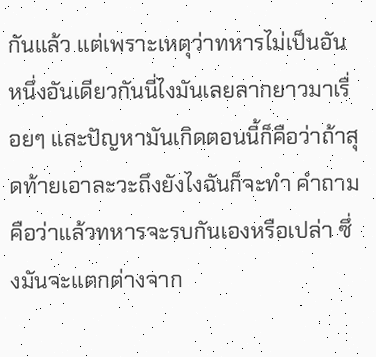กันแล้ว แต่เพราะเหตุว่าทหารไม่เป็นอันหนึ่งอันเดียวกันนี่ไงมันเลยลากยาวมาเรื่อยๆ และปัญหามันเกิดตอนนี้ก็คือว่าถ้าสุดท้ายเอาละวะถึงยังไงฉันก็จะทำ คำถามคือว่าแล้วทหารจะรบกันเองหรือเปล่า ซึ่งมันจะแตกต่างจาก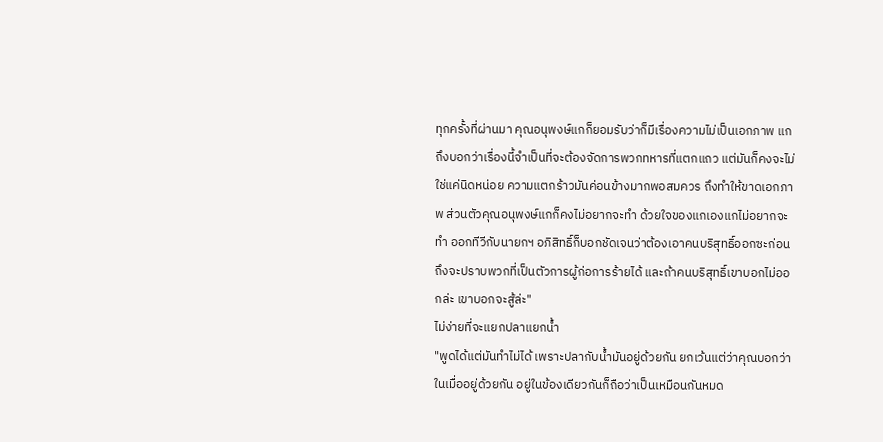ทุกครั้งที่ผ่านมา คุณอนุพงษ์แกก็ยอมรับว่าก็มีเรื่องความไม่เป็นเอกภาพ แกถึงบอกว่าเรื่องนี้จำเป็นที่จะต้องจัดการพวกทหารที่แตกแถว แต่มันก็คงจะไม่ใช่แค่นิดหน่อย ความแตกร้าวมันค่อนข้างมากพอสมควร ถึงทำให้ขาดเอกภาพ ส่วนตัวคุณอนุพงษ์แกก็คงไม่อยากจะทำ ด้วยใจของแกเองแกไม่อยากจะทำ ออกทีวีกับนายกฯ อภิสิทธิ์ก็บอกชัดเจนว่าต้องเอาคนบริสุทธิ์ออกซะก่อนถึงจะปราบพวกที่เป็นตัวการผู้ก่อการร้ายได้ และถ้าคนบริสุทธิ์เขาบอกไม่ออกล่ะ เขาบอกจะสู้ล่ะ"
ไม่ง่ายที่จะแยกปลาแยกน้ำ
"พูดได้แต่มันทำไม่ได้ เพราะปลากับน้ำมันอยู่ด้วยกัน ยกเว้นแต่ว่าคุณบอกว่าในเมื่ออยู่ด้วยกัน อยู่ในข้องเดียวกันก็ถือว่าเป็นเหมือนกันหมด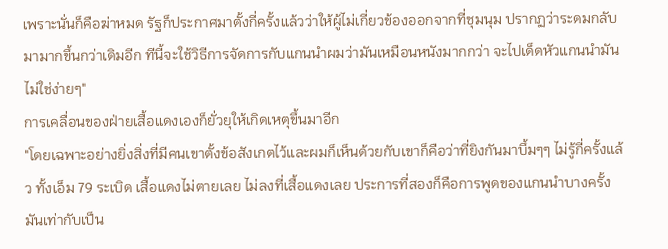เพราะนั่นก็คือฆ่าหมด รัฐก็ประกาศมาตั้งกี่ครั้งแล้วว่าให้ผู้ไม่เกี่ยวข้องออกจากที่ชุมนุม ปรากฏว่าระดมกลับมามากขึ้นกว่าเดิมอีก ทีนี้จะใช้วิธีการจัดการกับแกนนำผมว่ามันเหมือนหนังมากกว่า จะไปเด็ดหัวแกนนำมันไม่ใช่ง่ายๆ"
การเคลื่อนของฝ่ายเสื้อแดงเองก็ยั่วยุให้เกิดเหตุขึ้นมาอีก
"โดยเฉพาะอย่างยิ่งสิ่งที่มีคนเขาตั้งข้อสังเกตไว้และผมก็เห็นด้วยกับเขาก็คือว่าที่ยิงกันมาบึ้มๆๆ ไม่รู้กี่ครั้งแล้ว ทั้งเอ็ม 79 ระเบิด เสื้อแดงไม่ตายเลย ไม่ลงที่เสื้อแดงเลย ประการที่สองก็คือการพูดของแกนนำบางครั้งมันเท่ากับเป็น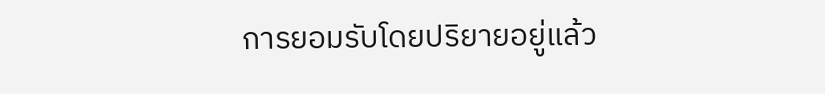การยอมรับโดยปริยายอยู่แล้ว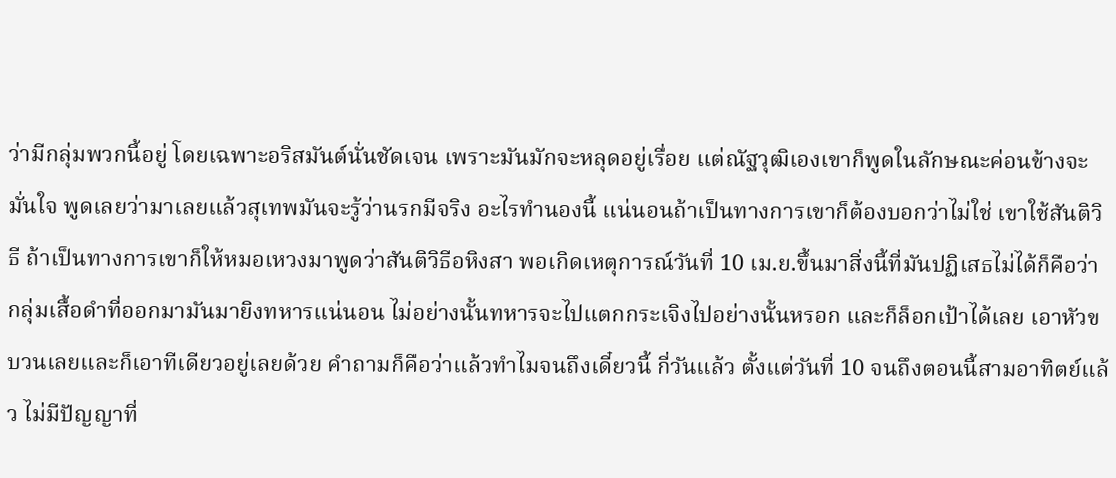ว่ามีกลุ่มพวกนี้อยู่ โดยเฉพาะอริสมันต์นั่นชัดเจน เพราะมันมักจะหลุดอยู่เรื่อย แต่ณัฐวุฒิเองเขาก็พูดในลักษณะค่อนข้างจะมั่นใจ พูดเลยว่ามาเลยแล้วสุเทพมันจะรู้ว่านรกมีจริง อะไรทำนองนี้ แน่นอนถ้าเป็นทางการเขาก็ต้องบอกว่าไม่ใช่ เขาใช้สันติวิธี ถ้าเป็นทางการเขาก็ให้หมอเหวงมาพูดว่าสันติวิธีอหิงสา พอเกิดเหตุการณ์วันที่ 10 เม.ย.ขึ้นมาสิ่งนี้ที่มันปฏิเสธไม่ได้ก็คือว่ากลุ่มเสื้อดำที่ออกมามันมายิงทหารแน่นอน ไม่อย่างนั้นทหารจะไปแตกกระเจิงไปอย่างนั้นหรอก และก็ล็อกเป้าได้เลย เอาหัวขบวนเลยและก็เอาทีเดียวอยู่เลยด้วย คำถามก็คือว่าแล้วทำไมจนถึงเดี๋ยวนี้ กี่วันแล้ว ตั้งแต่วันที่ 10 จนถึงตอนนี้สามอาทิตย์แล้ว ไม่มีปัญญาที่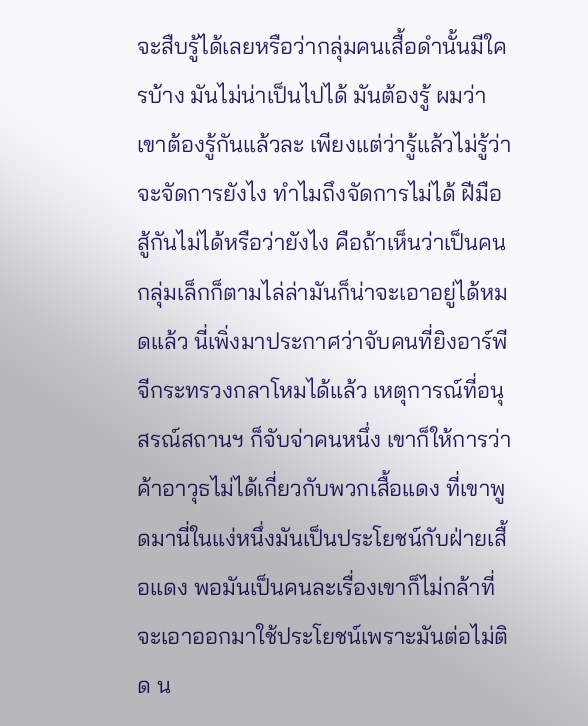จะสืบรู้ได้เลยหรือว่ากลุ่มคนเสื้อดำนั้นมีใครบ้าง มันไม่น่าเป็นไปได้ มันต้องรู้ ผมว่าเขาต้องรู้กันแล้วละ เพียงแต่ว่ารู้แล้วไม่รู้ว่าจะจัดการยังไง ทำไมถึงจัดการไม่ได้ ฝีมือสู้กันไม่ได้หรือว่ายังไง คือถ้าเห็นว่าเป็นคนกลุ่มเล็กก็ตามไล่ล่ามันก็น่าจะเอาอยู่ได้หมดแล้ว นี่เพิ่งมาประกาศว่าจับคนที่ยิงอาร์พีจีกระทรวงกลาโหมได้แล้ว เหตุการณ์ที่อนุสรณ์สถานฯ ก็จับจ่าคนหนึ่ง เขาก็ให้การว่าค้าอาวุธไม่ได้เกี่ยวกับพวกเสื้อแดง ที่เขาพูดมานี่ในแง่หนึ่งมันเป็นประโยชน์กับฝ่ายเสื้อแดง พอมันเป็นคนละเรื่องเขาก็ไม่กล้าที่จะเอาออกมาใช้ประโยชน์เพราะมันต่อไม่ติด น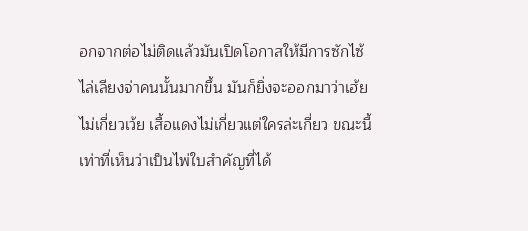อกจากต่อไม่ติดแล้วมันเปิดโอกาสให้มีการซักไซ้ไล่เลียงจ่าคนนั้นมากขึ้น มันก็ยิ่งจะออกมาว่าเฮ้ยไม่เกี่ยวเว้ย เสื้อแดงไม่เกี่ยวแต่ใครล่ะเกี่ยว ขณะนี้เท่าที่เห็นว่าเป็นไพ่ใบสำคัญที่ได้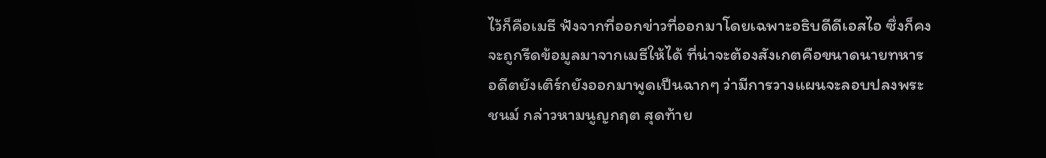ไว้ก็คือเมธี ฟังจากที่ออกข่าวที่ออกมาโดยเฉพาะอธิบดีดีเอสไอ ซึ่งก็คงจะถูกรีดข้อมูลมาจากเมธีให้ได้ ที่น่าจะต้องสังเกตคือขนาดนายทหารอดีตยังเติร์กยังออกมาพูดเป็นฉากๆ ว่ามีการวางแผนจะลอบปลงพระชนม์ กล่าวหามนูญกฤต สุดท้าย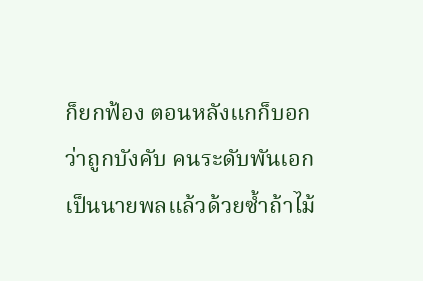ก็ยกฟ้อง ตอนหลังแกก็บอกว่าถูกบังคับ คนระดับพันเอก เป็นนายพลแล้วด้วยซ้ำถ้าไม้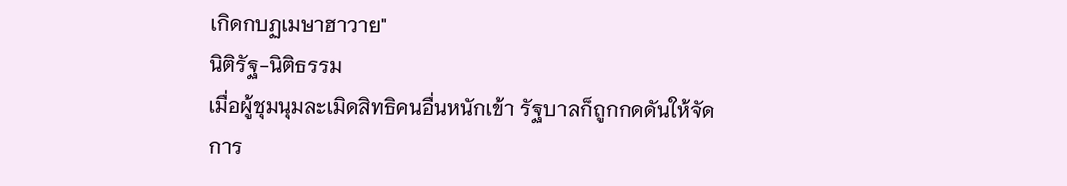เกิดกบฏเมษาฮาวาย"
นิติรัฐ-นิติธรรม
เมื่อผู้ชุมนุมละเมิดสิทธิคนอื่นหนักเข้า รัฐบาลก็ถูกกดดันให้จัดการ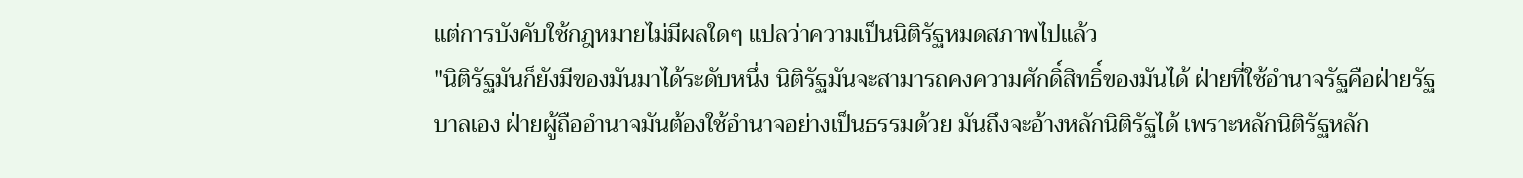แต่การบังคับใช้กฎหมายไม่มีผลใดๆ แปลว่าความเป็นนิติรัฐหมดสภาพไปแล้ว
"นิติรัฐมันก็ยังมีของมันมาได้ระดับหนึ่ง นิติรัฐมันจะสามารถคงความศักดิ์สิทธิ์ของมันได้ ฝ่ายที่ใช้อำนาจรัฐคือฝ่ายรัฐบาลเอง ฝ่ายผู้ถืออำนาจมันต้องใช้อำนาจอย่างเป็นธรรมด้วย มันถึงจะอ้างหลักนิติรัฐได้ เพราะหลักนิติรัฐหลัก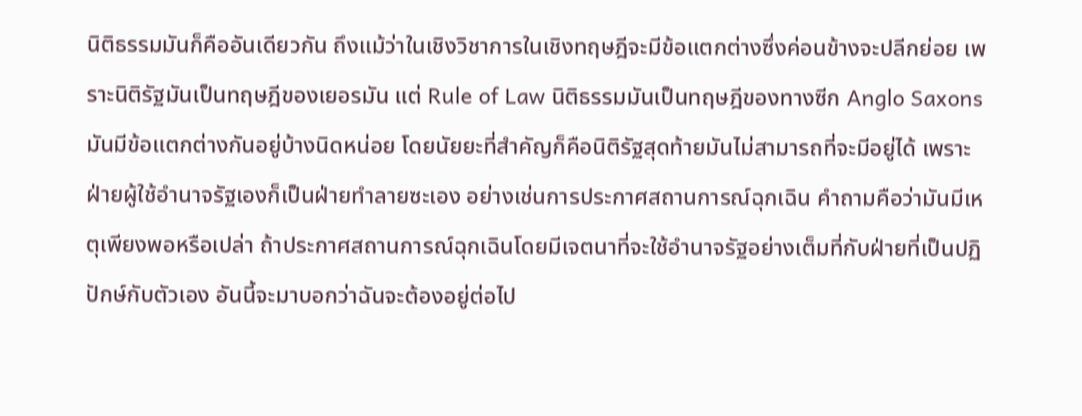นิติธรรมมันก็คืออันเดียวกัน ถึงแม้ว่าในเชิงวิชาการในเชิงทฤษฎีจะมีข้อแตกต่างซึ่งค่อนข้างจะปลีกย่อย เพราะนิติรัฐมันเป็นทฤษฎีของเยอรมัน แต่ Rule of Law นิติธรรมมันเป็นทฤษฎีของทางซีก Anglo Saxons มันมีข้อแตกต่างกันอยู่บ้างนิดหน่อย โดยนัยยะที่สำคัญก็คือนิติรัฐสุดท้ายมันไม่สามารถที่จะมีอยู่ได้ เพราะฝ่ายผู้ใช้อำนาจรัฐเองก็เป็นฝ่ายทำลายซะเอง อย่างเช่นการประกาศสถานการณ์ฉุกเฉิน คำถามคือว่ามันมีเหตุเพียงพอหรือเปล่า ถ้าประกาศสถานการณ์ฉุกเฉินโดยมีเจตนาที่จะใช้อำนาจรัฐอย่างเต็มที่กับฝ่ายที่เป็นปฏิปักษ์กับตัวเอง อันนี้จะมาบอกว่าฉันจะต้องอยู่ต่อไป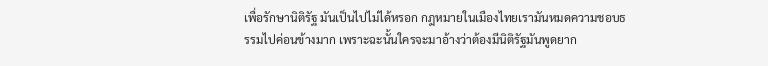เพื่อรักษานิติรัฐ มันเป็นไปไม่ได้หรอก กฎหมายในเมืองไทยเรามันหมดความชอบธรรมไปค่อนข้างมาก เพราะฉะนั้นใครจะมาอ้างว่าต้องมีนิติรัฐมันพูดยาก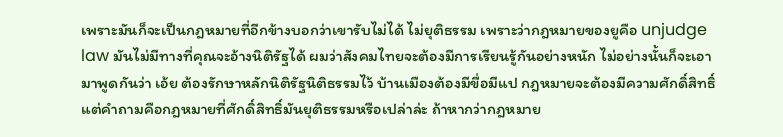เพราะมันก็จะเป็นกฎหมายที่อีกข้างบอกว่าเขารับไม่ได้ ไม่ยุติธรรม เพราะว่ากฎหมายของยูคือ unjudge law มันไม่มีทางที่คุณจะอ้างนิติรัฐได้ ผมว่าสังคมไทยจะต้องมีการเรียนรู้กันอย่างหนัก ไม่อย่างนั้นก็จะเอามาพูดกันว่า เอ้ย ต้องรักษาหลักนิติรัฐนิติธรรมไว้ บ้านเมืองต้องมีขื่อมีแป กฎหมายจะต้องมีความศักดิ์สิทธิ์ แต่คำถามคือกฎหมายที่ศักดิ์สิทธิ์มันยุติธรรมหรือเปล่าล่ะ ถ้าหากว่ากฎหมาย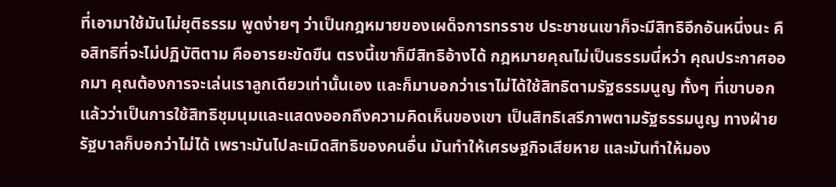ที่เอามาใช้มันไม่ยุติธรรม พูดง่ายๆ ว่าเป็นกฎหมายของเผด็จการทรราช ประชาชนเขาก็จะมีสิทธิอีกอันหนึ่งนะ คือสิทธิที่จะไม่ปฏิบัติตาม คืออารยะขัดขืน ตรงนี้เขาก็มีสิทธิอ้างได้ กฎหมายคุณไม่เป็นธรรมนี่หว่า คุณประกาศออกมา คุณต้องการจะเล่นเราลูกเดียวเท่านั้นเอง และก็มาบอกว่าเราไม่ได้ใช้สิทธิตามรัฐธรรมนูญ ทั้งๆ ที่เขาบอกแล้วว่าเป็นการใช้สิทธิชุมนุมและแสดงออกถึงความคิดเห็นของเขา เป็นสิทธิเสรีภาพตามรัฐธรรมนูญ ทางฝ่ายรัฐบาลก็บอกว่าไม่ได้ เพราะมันไปละเมิดสิทธิของคนอื่น มันทำให้เศรษฐกิจเสียหาย และมันทำให้มอง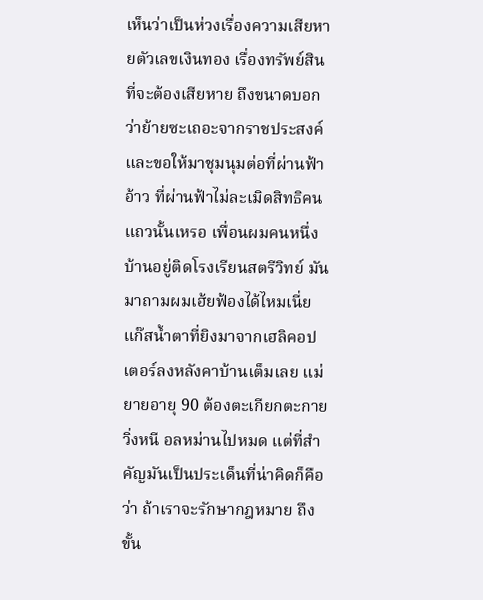เห็นว่าเป็นห่วงเรื่องความเสียหายตัวเลขเงินทอง เรื่องทรัพย์สินที่จะต้องเสียหาย ถึงขนาดบอกว่าย้ายซะเถอะจากราชประสงค์ และขอให้มาชุมนุมต่อที่ผ่านฟ้า อ้าว ที่ผ่านฟ้าไม่ละเมิดสิทธิคนแถวนั้นเหรอ เพื่อนผมคนหนึ่งบ้านอยู่ติดโรงเรียนสตรีวิทย์ มันมาถามผมเฮ้ยฟ้องได้ไหมเนี่ย แก๊สน้ำตาที่ยิงมาจากเฮลิคอปเตอร์ลงหลังคาบ้านเต็มเลย แม่ยายอายุ 90 ต้องตะเกียกตะกายวิ่งหนี อลหม่านไปหมด แต่ที่สำคัญมันเป็นประเด็นที่น่าคิดก็คือว่า ถ้าเราจะรักษากฎหมาย ถึงขั้น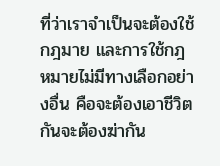ที่ว่าเราจำเป็นจะต้องใช้กฎมาย และการใช้กฎหมายไม่มีทางเลือกอย่างอื่น คือจะต้องเอาชีวิตกันจะต้องฆ่ากัน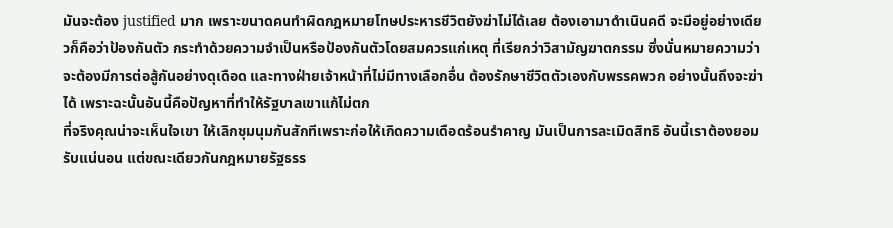มันจะต้อง justified มาก เพราะขนาดคนทำผิดกฎหมายโทษประหารชีวิตยังฆ่าไม่ได้เลย ต้องเอามาดำเนินคดี จะมีอยู่อย่างเดียวก็คือว่าป้องกันตัว กระทำด้วยความจำเป็นหรือป้องกันตัวโดยสมควรแก่เหตุ ที่เรียกว่าวิสามัญฆาตกรรม ซึ่งนั่นหมายความว่าจะต้องมีการต่อสู้กันอย่างดุเดือด และทางฝ่ายเจ้าหน้าที่ไม่มีทางเลือกอื่น ต้องรักษาชีวิตตัวเองกับพรรคพวก อย่างนั้นถึงจะฆ่าได้ เพราะฉะนั้นอันนี้คือปัญหาที่ทำให้รัฐบาลเขาแก้ไม่ตก
ที่จริงคุณน่าจะเห็นใจเขา ให้เลิกชุมนุมกันสักทีเพราะก่อให้เกิดความเดือดร้อนรำคาญ มันเป็นการละเมิดสิทธิ อันนี้เราต้องยอมรับแน่นอน แต่ขณะเดียวกันกฎหมายรัฐธรร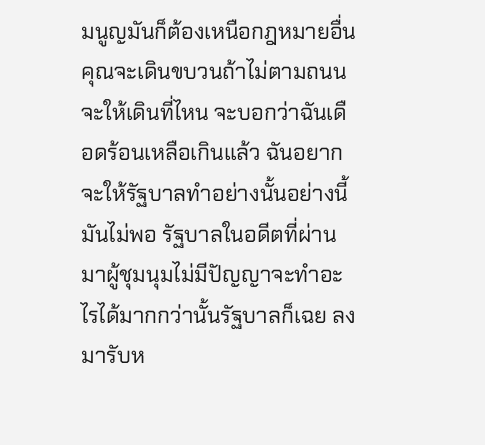มนูญมันก็ต้องเหนือกฎหมายอื่น คุณจะเดินขบวนถ้าไม่ตามถนนจะให้เดินที่ไหน จะบอกว่าฉันเดือดร้อนเหลือเกินแล้ว ฉันอยากจะให้รัฐบาลทำอย่างนั้นอย่างนี้มันไม่พอ รัฐบาลในอดีตที่ผ่านมาผู้ชุมนุมไม่มีปัญญาจะทำอะไรได้มากกว่านั้นรัฐบาลก็เฉย ลงมารับห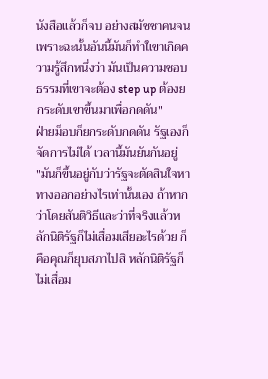นังสือแล้วก็จบ อย่างสมัชชาคนจน เพราะฉะนั้นอันนี้มันก็ทำใเขาเกิดความรู้สึกหนึ่งว่า มันเป็นความชอบธรรมที่เขาจะต้อง step up ต้องยกระดับเขาขึ้นมาเพื่อกดดัน"
ฝ่ายม็อบก็ยกระดับกดดัน รัฐเองก็จัดการไม่ได้ เวลานี้มันยันกันอยู่
"มันก็ขึ้นอยู่กับว่ารัฐจะตัดสินใจหาทางออกอย่างไรเท่านั้นเอง ถ้าหากว่าโดยสันติวิธีและว่าที่จริงแล้วหลักนิติรัฐก็ไม่เสื่อมเสียอะไรด้วย ก็คือคุณก็ยุบสภาไปสิ หลักนิติรัฐก็ไม่เสื่อม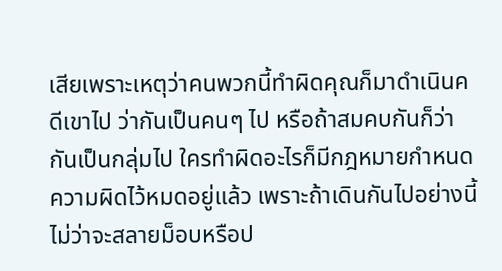เสียเพราะเหตุว่าคนพวกนี้ทำผิดคุณก็มาดำเนินคดีเขาไป ว่ากันเป็นคนๆ ไป หรือถ้าสมคบกันก็ว่ากันเป็นกลุ่มไป ใครทำผิดอะไรก็มีกฎหมายกำหนดความผิดไว้หมดอยู่แล้ว เพราะถ้าเดินกันไปอย่างนี้ไม่ว่าจะสลายม็อบหรือป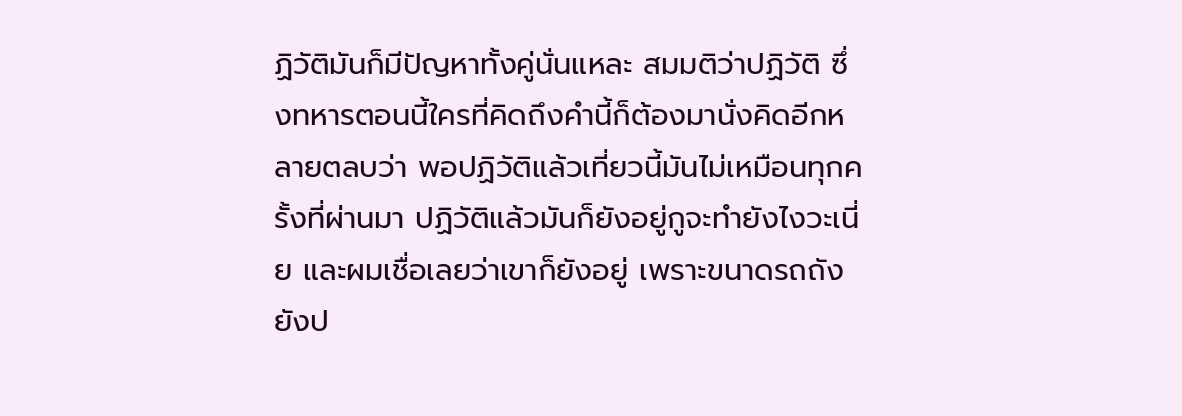ฏิวัติมันก็มีปัญหาทั้งคู่นั่นแหละ สมมติว่าปฏิวัติ ซึ่งทหารตอนนี้ใครที่คิดถึงคำนี้ก็ต้องมานั่งคิดอีกหลายตลบว่า พอปฏิวัติแล้วเที่ยวนี้มันไม่เหมือนทุกครั้งที่ผ่านมา ปฏิวัติแล้วมันก็ยังอยู่กูจะทำยังไงวะเนี่ย และผมเชื่อเลยว่าเขาก็ยังอยู่ เพราะขนาดรถถังยังป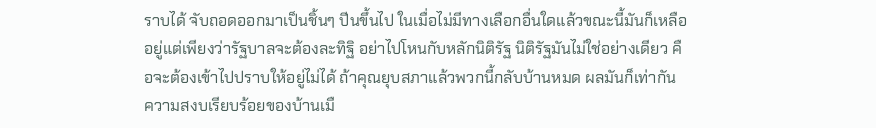ราบได้ จับถอดออกมาเป็นชิ้นๆ ปีนขึ้นไป ในเมื่อไม่มีทางเลือกอื่นใดแล้วขณะนี้มันก็เหลืออยู่แต่เพียงว่ารัฐบาลจะต้องละทิฐิ อย่าไปโหนกับหลักนิติรัฐ นิติรัฐมันไม่ใช่อย่างเดียว คือจะต้องเข้าไปปราบให้อยู่ไม่ได้ ถ้าคุณยุบสภาแล้วพวกนี้กลับบ้านหมด ผลมันก็เท่ากัน ความสงบเรียบร้อยของบ้านเมื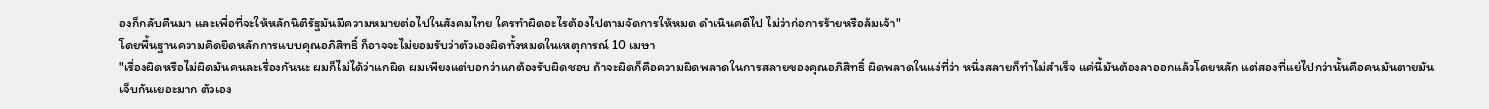องก็กลับคืนมา และเพื่อที่จะให้หลักนิติรัฐมันมีความหมายต่อไปในสังคมไทย ใครทำผิดอะไรต้องไปตามจัดการให้หมด ดำเนินคดีไป ไม่ว่าก่อการร้ายหรือล้มเจ้า"
โดยพื้นฐานความคิดยึดหลักการแบบคุณอภิสิทธิ์ ก็อาจจะไม่ยอมรับว่าตัวเองผิดทั้งหมดในเหตุการณ์ 10 เมษา
"เรื่องผิดหรือไม่ผิดมันคนละเรื่องกันนะ ผมก็ไม่ได้ว่าแกผิด ผมเพียงแต่บอกว่าแกต้องรับผิดชอบ ถ้าจะผิดก็คือความผิดพลาดในการสลายของคุณอภิสิทธิ์ ผิดพลาดในแง่ที่ว่า หนึ่งสลายก็ทำไม่สำเร็จ แค่นี้มันต้องลาออกแล้วโดยหลัก แต่สองที่แย่ไปกว่านั้นคือคนมันตายมันเจ็บกันเยอะมาก ตัวเอง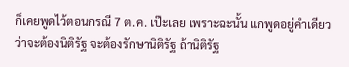ก็เคยพูดไว้ตอนกรณี 7 ต.ค. เป๊ะเลย เพราะฉะนั้น แกพูดอยู่คำเดียวว่าจะต้องนิติรัฐ จะต้องรักษานิติรัฐ ถ้านิติรัฐ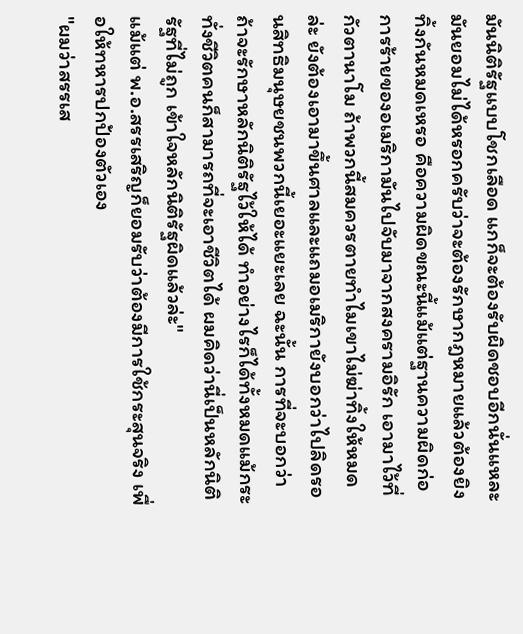มันนิติรัฐแบบโชกเลือด แกก็จะต้องรับผิดชอบอีกนั่นแหละ มันยอมไม่ได้หรอกครับว่าจะต้องรักษากฎหมายแล้วต้องยิงทิ้งกันหมดเหรอ คือความผิดขณะนี้แม้แต่ฐานความผิดก่อการร้ายของอเมริกามันไปจับมาจากสงครามอิรัก เอามาไว้ที่กัวตานาโม ถ้าพวกนี้สมควรตายทำไมเขาไม่ฆ่าทิ้งให้หมดล่ะ ยังต้องเอามาขึ้นศาลและแถมอเมริกายังบอกว่าไปลิดรอนสิทธิมนุษยชนพวกนี้เยอะแยะเลย ฉะนั้น การที่จะบอกว่าถ้าจะรักษาหลักนิติรัฐไว้ให้ได้ ทำอย่างไรก็ได้ทั้งหมดแม้กระทั่งชีวิตคนก็สามารถที่จะเอาชีวิตได้ ผมคิดว่านี่เป็นหลักนิติรัฐที่ไม่ถูก เข้าใจหลักนิติรัฐผิดแล้วล่ะ"
แม้แต่ พ.อ.สรรเสริญก็ยอมรับว่าต้องมีการใช้กระสุนจริง เพื่อให้ทหารปกป้องตัวเอง
"ผมว่าสรรเส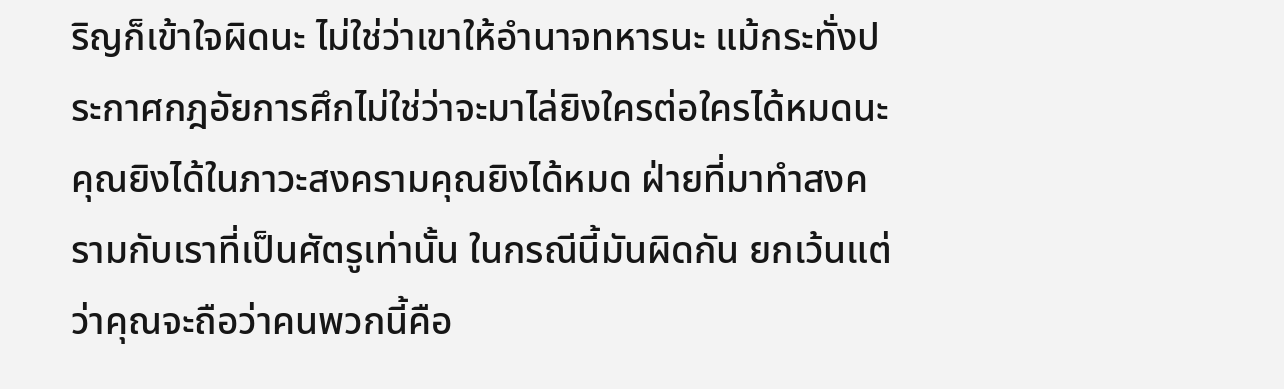ริญก็เข้าใจผิดนะ ไม่ใช่ว่าเขาให้อำนาจทหารนะ แม้กระทั่งประกาศกฎอัยการศึกไม่ใช่ว่าจะมาไล่ยิงใครต่อใครได้หมดนะ คุณยิงได้ในภาวะสงครามคุณยิงได้หมด ฝ่ายที่มาทำสงครามกับเราที่เป็นศัตรูเท่านั้น ในกรณีนี้มันผิดกัน ยกเว้นแต่ว่าคุณจะถือว่าคนพวกนี้คือ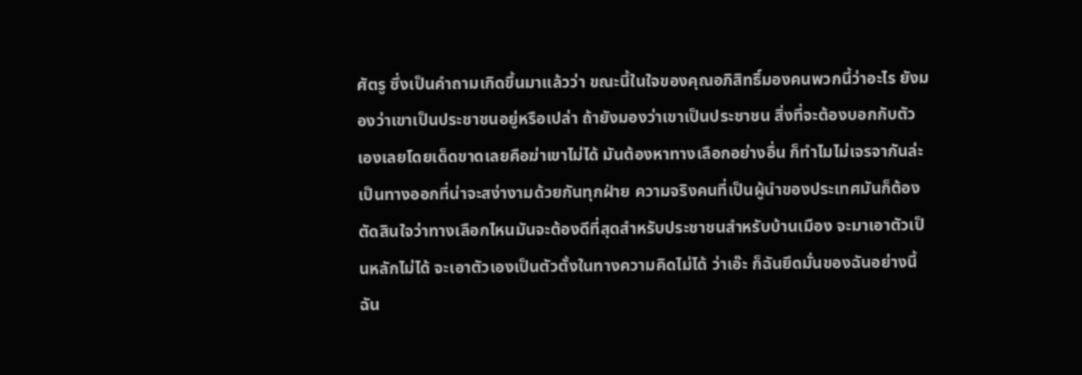ศัตรู ซึ่งเป็นคำถามเกิดขึ้นมาแล้วว่า ขณะนี้ในใจของคุณอภิสิทธิ์มองคนพวกนี้ว่าอะไร ยังมองว่าเขาเป็นประชาชนอยู่หรือเปล่า ถ้ายังมองว่าเขาเป็นประชาชน สิ่งที่จะต้องบอกกับตัวเองเลยโดยเด็ดขาดเลยคือฆ่าเขาไม่ได้ มันต้องหาทางเลือกอย่างอื่น ก็ทำไมไม่เจรจากันล่ะ เป็นทางออกที่น่าจะสง่างามด้วยกันทุกฝ่าย ความจริงคนที่เป็นผู้นำของประเทศมันก็ต้องตัดสินใจว่าทางเลือกไหนมันจะต้องดีที่สุดสำหรับประชาชนสำหรับบ้านเมือง จะมาเอาตัวเป็นหลักไม่ได้ จะเอาตัวเองเป็นตัวตั้งในทางความคิดไม่ได้ ว่าเอ๊ะ ก็ฉันยึดมั่นของฉันอย่างนี้ ฉัน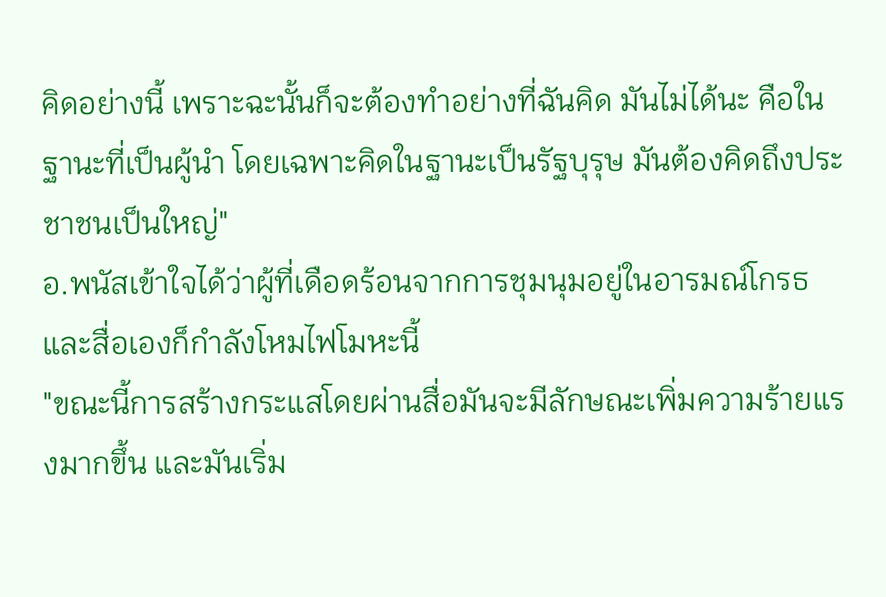คิดอย่างนี้ เพราะฉะนั้นก็จะต้องทำอย่างที่ฉันคิด มันไม่ได้นะ คือในฐานะที่เป็นผู้นำ โดยเฉพาะคิดในฐานะเป็นรัฐบุรุษ มันต้องคิดถึงประชาชนเป็นใหญ่"
อ.พนัสเข้าใจได้ว่าผู้ที่เดือดร้อนจากการชุมนุมอยู่ในอารมณ์โกรธ และสื่อเองก็กำลังโหมไฟโมหะนี้
"ขณะนี้การสร้างกระแสโดยผ่านสื่อมันจะมีลักษณะเพิ่มความร้ายแรงมากขึ้น และมันเริ่ม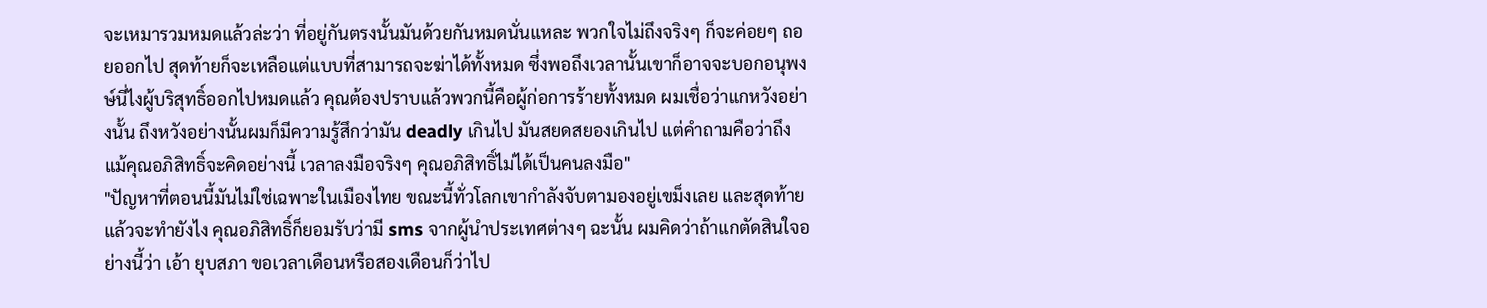จะเหมารวมหมดแล้วล่ะว่า ที่อยู่กันตรงนั้นมันด้วยกันหมดนั่นแหละ พวกใจไม่ถึงจริงๆ ก็จะค่อยๆ ถอยออกไป สุดท้ายก็จะเหลือแต่แบบที่สามารถจะฆ่าได้ทั้งหมด ซึ่งพอถึงเวลานั้นเขาก็อาจจะบอกอนุพงษ์นี่ไงผู้บริสุทธิ์ออกไปหมดแล้ว คุณต้องปราบแล้วพวกนี้คือผู้ก่อการร้ายทั้งหมด ผมเชื่อว่าแกหวังอย่างนั้น ถึงหวังอย่างนั้นผมก็มีความรู้สึกว่ามัน deadly เกินไป มันสยดสยองเกินไป แต่คำถามคือว่าถึงแม้คุณอภิสิทธิ์จะคิดอย่างนี้ เวลาลงมือจริงๆ คุณอภิสิทธิ์ไม่ได้เป็นคนลงมือ"
"ปัญหาที่ตอนนี้มันไม่ใช่เฉพาะในเมืองไทย ขณะนี้ทั่วโลกเขากำลังจับตามองอยู่เขม็งเลย และสุดท้ายแล้วจะทำยังไง คุณอภิสิทธิ์ก็ยอมรับว่ามี sms จากผู้นำประเทศต่างๆ ฉะนั้น ผมคิดว่าถ้าแกตัดสินใจอย่างนี้ว่า เอ้า ยุบสภา ขอเวลาเดือนหรือสองเดือนก็ว่าไป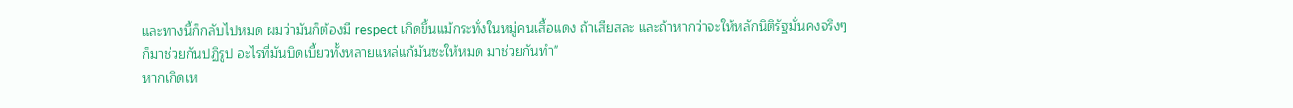และทางนี้ก็กลับไปหมด ผมว่ามันก็ต้องมี respect เกิดขึ้นแม้กระทั่งในหมู่คนเสื้อแดง ถ้าเสียสละ และถ้าหากว่าจะให้หลักนิติรัฐมั่นคงจริงๆ ก็มาช่วยกันปฏิรูป อะไรที่มันบิดเบี้ยวทั้งหลายแหล่แก้มันซะให้หมด มาช่วยกันทำ"
หากเกิดเห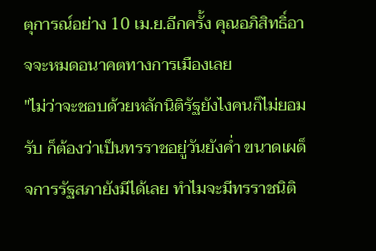ตุการณ์อย่าง 10 เม.ย.อีกครั้ง คุณอภิสิทธิ์อาจจะหมดอนาคตทางการเมืองเลย
"ไม่ว่าจะชอบด้วยหลักนิติรัฐยังไงคนก็ไม่ยอมรับ ก็ต้องว่าเป็นทรราชอยู่วันยังค่ำ ขนาดเผด็จการรัฐสภายังมีได้เลย ทำไมจะมีทรราชนิติ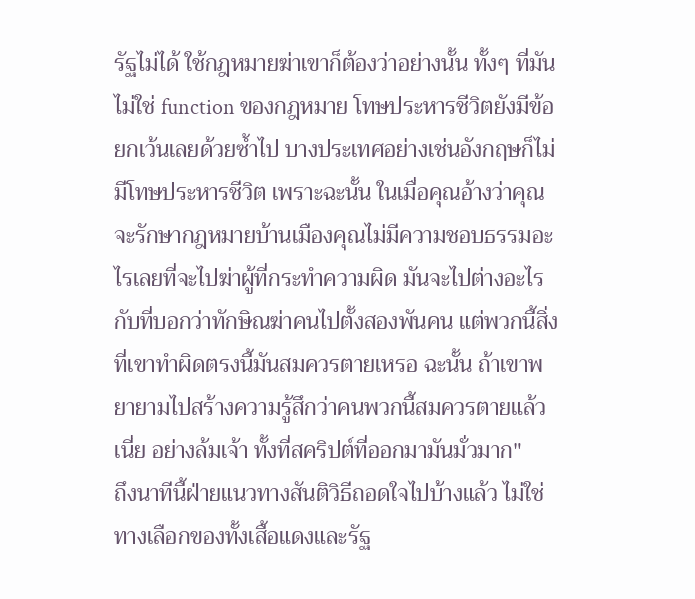รัฐไม่ได้ ใช้กฎหมายฆ่าเขาก็ต้องว่าอย่างนั้น ทั้งๆ ที่มันไม่ใช่ function ของกฎหมาย โทษประหารชีวิตยังมีข้อยกเว้นเลยด้วยซ้ำไป บางประเทศอย่างเช่นอังกฤษก็ไม่มีโทษประหารชีวิต เพราะฉะนั้น ในเมื่อคุณอ้างว่าคุณจะรักษากฎหมายบ้านเมืองคุณไม่มีความชอบธรรมอะไรเลยที่จะไปฆ่าผู้ที่กระทำความผิด มันจะไปต่างอะไรกับที่บอกว่าทักษิณฆ่าคนไปตั้งสองพันคน แต่พวกนี้สิ่งที่เขาทำผิดตรงนี้มันสมควรตายเหรอ ฉะนั้น ถ้าเขาพยายามไปสร้างความรู้สึกว่าคนพวกนี้สมควรตายแล้วเนี่ย อย่างล้มเจ้า ทั้งที่สคริปต์ที่ออกมามันมั่วมาก"
ถึงนาทีนี้ฝ่ายแนวทางสันติวิธีถอดใจไปบ้างแล้ว ไม่ใช่ทางเลือกของทั้งเสื้อแดงและรัฐ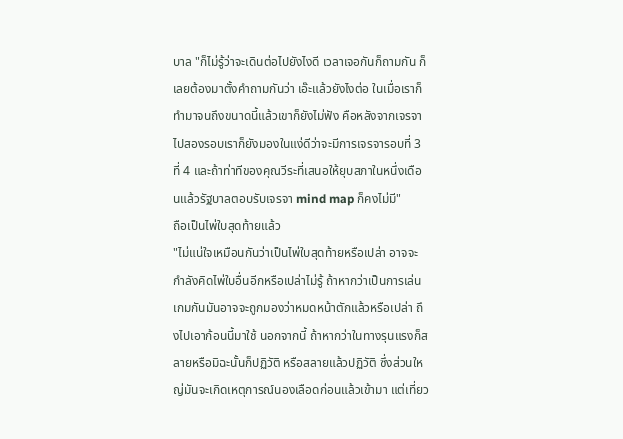บาล "ก็ไม่รู้ว่าจะเดินต่อไปยังไงดี เวลาเจอกันก็ถามกัน ก็เลยต้องมาตั้งคำถามกันว่า เอ๊ะแล้วยังไงต่อ ในเมื่อเราก็ทำมาจนถึงขนาดนี้แล้วเขาก็ยังไม่ฟัง คือหลังจากเจรจาไปสองรอบเราก็ยังมองในแง่ดีว่าจะมีการเจรจารอบที่ 3 ที่ 4 และถ้าท่าทีของคุณวีระที่เสนอให้ยุบสภาในหนึ่งเดือนแล้วรัฐบาลตอบรับเจรจา mind map ก็คงไม่มี"
ถือเป็นไพ่ใบสุดท้ายแล้ว
"ไม่แน่ใจเหมือนกันว่าเป็นไพ่ใบสุดท้ายหรือเปล่า อาจจะกำลังคิดไพ่ใบอื่นอีกหรือเปล่าไม่รู้ ถ้าหากว่าเป็นการเล่นเกมกันมันอาจจะถูกมองว่าหมดหน้าตักแล้วหรือเปล่า ถึงไปเอาก้อนนี้มาใช้ นอกจากนี้ ถ้าหากว่าในทางรุนแรงก็สลายหรือมิฉะนั้นก็ปฏิวัติ หรือสลายแล้วปฏิวัติ ซึ่งส่วนใหญ่มันจะเกิดเหตุการณ์นองเลือดก่อนแล้วเข้ามา แต่เที่ยว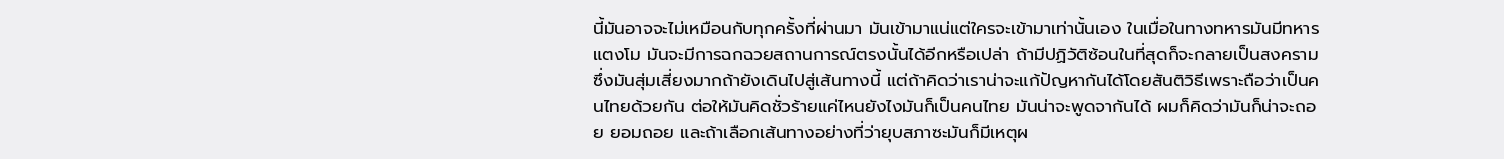นี้มันอาจจะไม่เหมือนกับทุกครั้งที่ผ่านมา มันเข้ามาแน่แต่ใครจะเข้ามาเท่านั้นเอง ในเมื่อในทางทหารมันมีทหารแตงโม มันจะมีการฉกฉวยสถานการณ์ตรงนั้นได้อีกหรือเปล่า ถ้ามีปฏิวัติซ้อนในที่สุดก็จะกลายเป็นสงคราม ซึ่งมันสุ่มเสี่ยงมากถ้ายังเดินไปสู่เส้นทางนี้ แต่ถ้าคิดว่าเราน่าจะแก้ปัญหากันได้โดยสันติวิธีเพราะถือว่าเป็นคนไทยด้วยกัน ต่อให้มันคิดชั่วร้ายแค่ไหนยังไงมันก็เป็นคนไทย มันน่าจะพูดจากันได้ ผมก็คิดว่ามันก็น่าจะถอย ยอมถอย และถ้าเลือกเส้นทางอย่างที่ว่ายุบสภาซะมันก็มีเหตุผ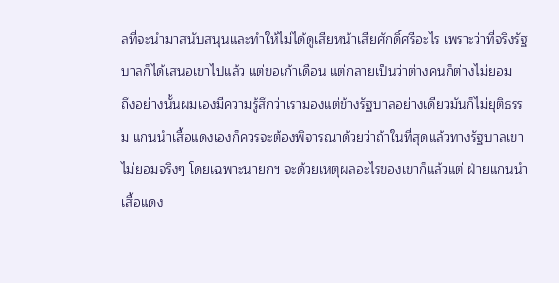ลที่จะนำมาสนับสนุนและทำให้ไม่ได้ดูเสียหน้าเสียศักดิ์ศรีอะไร เพราะว่าที่จริงรัฐบาลก็ได้เสนอเขาไปแล้ว แต่ขอเก้าเดือน แต่กลายเป็นว่าต่างคนก็ต่างไม่ยอม
ถึงอย่างนั้นผมเองมีความรู้สึกว่าเรามองแต่ข้างรัฐบาลอย่างเดียวมันก็ไม่ยุติธรรม แกนนำเสื้อแดงเองก็ควรจะต้องพิจารณาด้วยว่าถ้าในที่สุดแล้วทางรัฐบาลเขาไม่ยอมจริงๆ โดยเฉพาะนายกฯ จะด้วยเหตุผลอะไรของเขาก็แล้วแต่ ฝ่ายแกนนำเสื้อแดง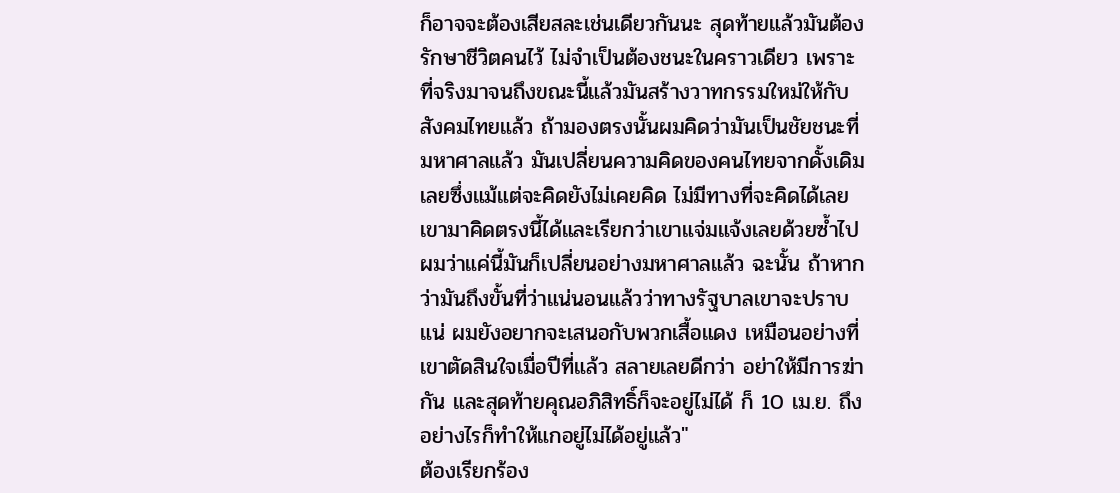ก็อาจจะต้องเสียสละเช่นเดียวกันนะ สุดท้ายแล้วมันต้องรักษาชีวิตคนไว้ ไม่จำเป็นต้องชนะในคราวเดียว เพราะที่จริงมาจนถึงขณะนี้แล้วมันสร้างวาทกรรมใหม่ให้กับสังคมไทยแล้ว ถ้ามองตรงนั้นผมคิดว่ามันเป็นชัยชนะที่มหาศาลแล้ว มันเปลี่ยนความคิดของคนไทยจากดั้งเดิมเลยซึ่งแม้แต่จะคิดยังไม่เคยคิด ไม่มีทางที่จะคิดได้เลย เขามาคิดตรงนี้ได้และเรียกว่าเขาแจ่มแจ้งเลยด้วยซ้ำไป ผมว่าแค่นี้มันก็เปลี่ยนอย่างมหาศาลแล้ว ฉะนั้น ถ้าหากว่ามันถึงขั้นที่ว่าแน่นอนแล้วว่าทางรัฐบาลเขาจะปราบแน่ ผมยังอยากจะเสนอกับพวกเสื้อแดง เหมือนอย่างที่เขาตัดสินใจเมื่อปีที่แล้ว สลายเลยดีกว่า อย่าให้มีการฆ่ากัน และสุดท้ายคุณอภิสิทธิ์ก็จะอยู่ไม่ได้ ก็ 10 เม.ย. ถึงอย่างไรก็ทำให้แกอยู่ไม่ได้อยู่แล้ว"
ต้องเรียกร้อง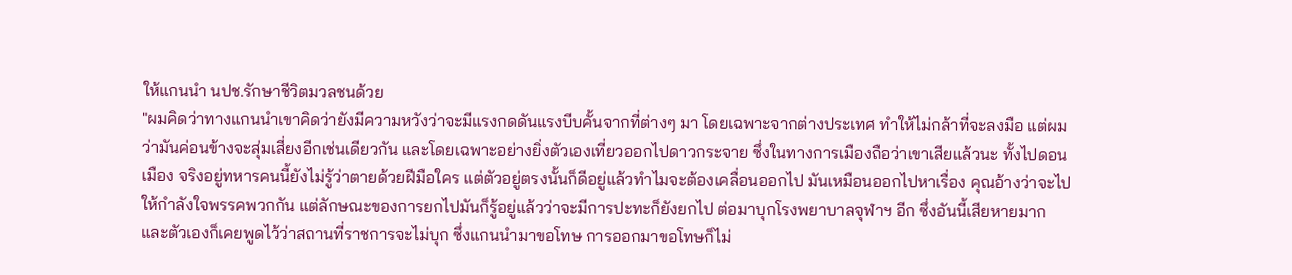ให้แกนนำ นปช.รักษาชีวิตมวลชนด้วย
"ผมคิดว่าทางแกนนำเขาคิดว่ายังมีความหวังว่าจะมีแรงกดดันแรงบีบคั้นจากที่ต่างๆ มา โดยเฉพาะจากต่างประเทศ ทำให้ไม่กล้าที่จะลงมือ แต่ผมว่ามันค่อนข้างจะสุ่มเสี่ยงอีกเช่นเดียวกัน และโดยเฉพาะอย่างยิ่งตัวเองเที่ยวออกไปดาวกระจาย ซึ่งในทางการเมืองถือว่าเขาเสียแล้วนะ ทั้งไปดอนเมือง จริงอยู่ทหารคนนี้ยังไม่รู้ว่าตายด้วยฝีมือใคร แต่ตัวอยู่ตรงนั้นก็ดีอยู่แล้วทำไมจะต้องเคลื่อนออกไป มันเหมือนออกไปหาเรื่อง คุณอ้างว่าจะไปให้กำลังใจพรรคพวกกัน แต่ลักษณะของการยกไปมันก็รู้อยู่แล้วว่าจะมีการปะทะก็ยังยกไป ต่อมาบุกโรงพยาบาลจุฬาฯ อีก ซึ่งอันนี้เสียหายมาก และตัวเองก็เคยพูดไว้ว่าสถานที่ราชการจะไม่บุก ซึ่งแกนนำมาขอโทษ การออกมาขอโทษก็ไม่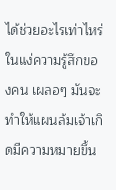ได้ช่วยอะไรเท่าไหร่ในแง่ความรู้สึกของคน เผลอๆ มันจะทำให้แผนล้มเจ้าเกิดมีความหมายขึ้น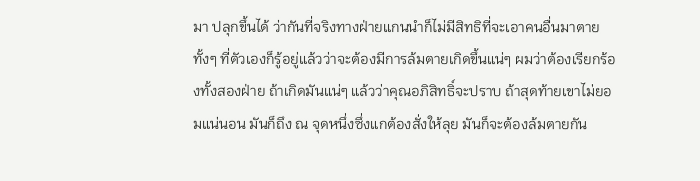มา ปลุกขึ้นได้ ว่ากันที่จริงทางฝ่ายแกนนำก็ไม่มีสิทธิที่จะเอาคนอื่นมาตาย ทั้งๆ ที่ตัวเองก็รู้อยู่แล้วว่าจะต้องมีการล้มตายเกิดขึ้นแน่ๆ ผมว่าต้องเรียกร้องทั้งสองฝ่าย ถ้าเกิดมันแน่ๆ แล้วว่าคุณอภิสิทธิ์จะปราบ ถ้าสุดท้ายเขาไม่ยอมแน่นอน มันก็ถึง ณ จุดหนึ่งซึ่งแกต้องสั่งให้ลุย มันก็จะต้องล้มตายกัน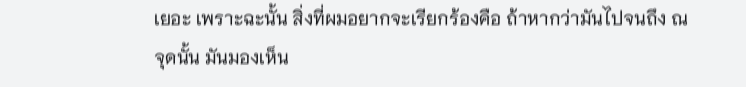เยอะ เพราะฉะนั้น สิ่งที่ผมอยากจะเรียกร้องคือ ถ้าหากว่ามันไปจนถึง ณ จุดนั้น มันมองเห็น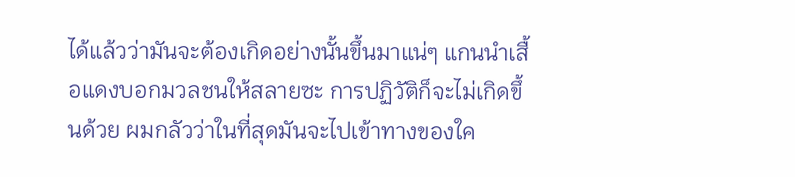ได้แล้วว่ามันจะต้องเกิดอย่างนั้นขึ้นมาแน่ๆ แกนนำเสื้อแดงบอกมวลชนให้สลายซะ การปฏิวัติก็จะไม่เกิดขึ้นด้วย ผมกลัวว่าในที่สุดมันจะไปเข้าทางของใค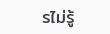รไม่รู้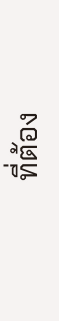ที่ต้อง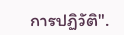การปฏิวัติ".